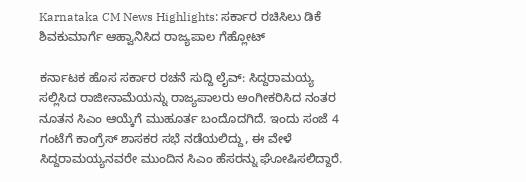Karnataka CM News Highlights: ಸರ್ಕಾರ ರಚಿಸಿಲು ಡಿಕೆ ಶಿವಕುಮಾರ್ಗೆ ಆಹ್ವಾನಿಸಿದ ರಾಜ್ಯಪಾಲ ಗೆಹ್ಲೋಟ್

ಕರ್ನಾಟಕ ಹೊಸ ಸರ್ಕಾರ ರಚನೆ ಸುದ್ದಿ ಲೈವ್: ಸಿದ್ದರಾಮಯ್ಯ ಸಲ್ಲಿಸಿದ ರಾಜೀನಾಮೆಯನ್ನು ರಾಜ್ಯಪಾಲರು ಅಂಗೀಕರಿಸಿದ ನಂತರ ನೂತನ ಸಿಎಂ ಆಯ್ಕೆಗೆ ಮುಹೂರ್ತ ಬಂದೊದಗಿದೆ. ಇಂದು ಸಂಜೆ 4 ಗಂಟೆಗೆ ಕಾಂಗ್ರೆಸ್ ಶಾಸಕರ ಸಭೆ ನಡೆಯಲಿದ್ದು, ಈ ವೇಳೆ ಸಿದ್ದರಾಮಯ್ಯನವರೇ ಮುಂದಿನ ಸಿಎಂ ಹೆಸರನ್ನು ಘೋಷಿಸಲಿದ್ದಾರೆ.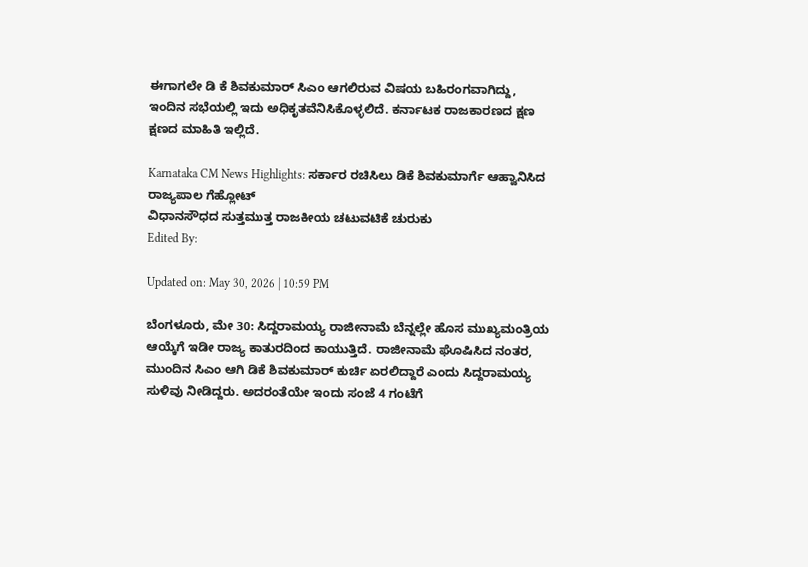ಈಗಾಗಲೇ ಡಿ ಕೆ ಶಿವಕುಮಾರ್ ಸಿಎಂ ಆಗಲಿರುವ ವಿಷಯ ಬಹಿರಂಗವಾಗಿದ್ದು, ಇಂದಿನ ಸಭೆಯಲ್ಲಿ ಇದು ಅಧಿಕೃತವೆನಿಸಿಕೊಳ್ಳಲಿದೆ. ಕರ್ನಾಟಕ ರಾಜಕಾರಣದ ಕ್ಷಣ ಕ್ಷಣದ ಮಾಹಿತಿ ಇಲ್ಲಿದೆ.

Karnataka CM News Highlights: ಸರ್ಕಾರ ರಚಿಸಿಲು ಡಿಕೆ ಶಿವಕುಮಾರ್ಗೆ ಆಹ್ವಾನಿಸಿದ ರಾಜ್ಯಪಾಲ ಗೆಹ್ಲೋಟ್
ವಿಧಾನಸೌಧದ ಸುತ್ತಮುತ್ತ ರಾಜಕೀಯ ಚಟುವಟಿಕೆ ಚುರುಕು
Edited By:

Updated on: May 30, 2026 | 10:59 PM

ಬೆಂಗಳೂರು, ಮೇ 30: ಸಿದ್ದರಾಮಯ್ಯ ರಾಜೀನಾಮೆ ಬೆನ್ನಲ್ಲೇ ಹೊಸ ಮುಖ್ಯಮಂತ್ರಿಯ ಆಯ್ಕೆಗೆ ಇಡೀ ರಾಜ್ಯ ಕಾತುರದಿಂದ ಕಾಯುತ್ತಿದೆ. ರಾಜೀನಾಮೆ ಘೊಷಿಸಿದ ನಂತರ, ಮುಂದಿನ ಸಿಎಂ ಆಗಿ ಡಿಕೆ ಶಿವಕುಮಾರ್ ಕುರ್ಚಿ ಏರಲಿದ್ದಾರೆ ಎಂದು ಸಿದ್ದರಾಮಯ್ಯ ಸುಳಿವು ನೀಡಿದ್ದರು. ಅದರಂತೆಯೇ ಇಂದು ಸಂಜೆ 4 ಗಂಟೆಗೆ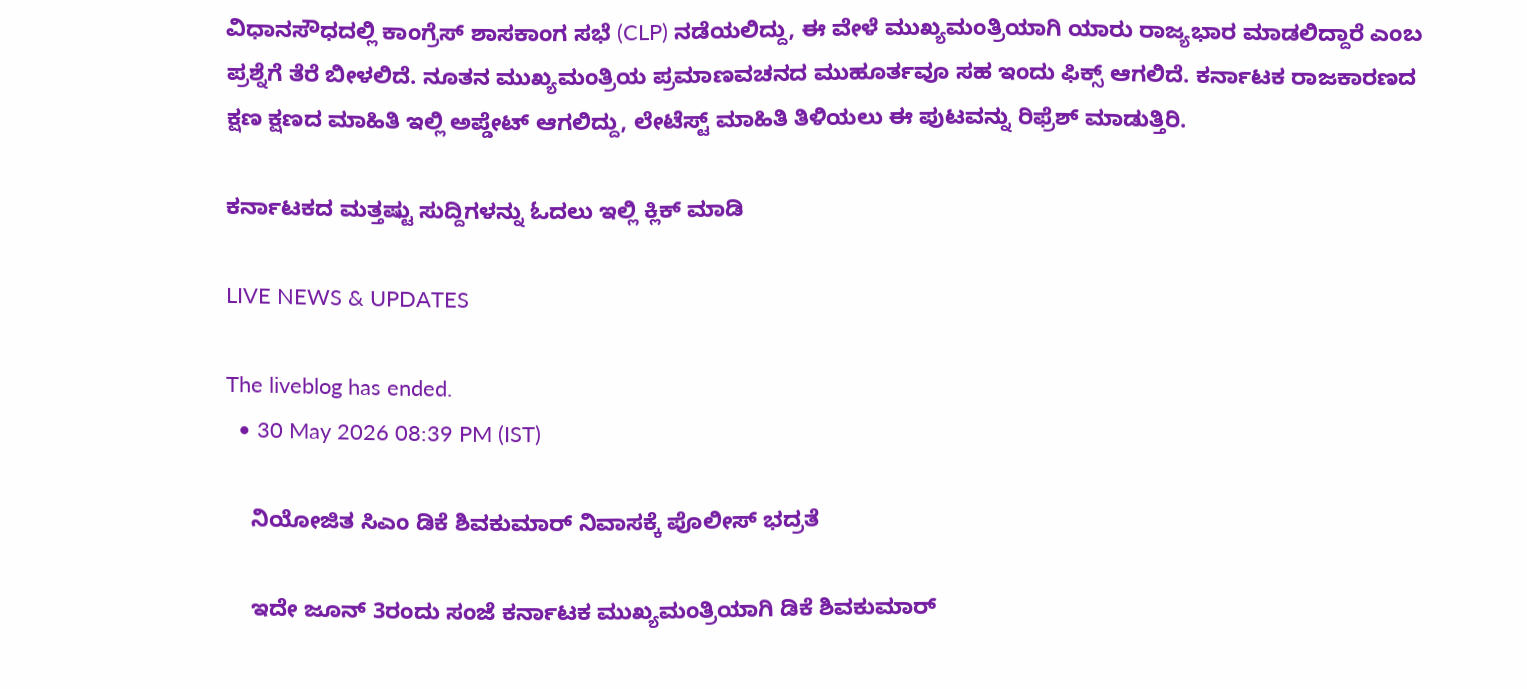ವಿಧಾನಸೌಧದಲ್ಲಿ ಕಾಂಗ್ರೆಸ್ ಶಾಸಕಾಂಗ ಸಭೆ (CLP) ನಡೆಯಲಿದ್ದು, ಈ ವೇಳೆ ಮುಖ್ಯಮಂತ್ರಿಯಾಗಿ ಯಾರು ರಾಜ್ಯಭಾರ ಮಾಡಲಿದ್ದಾರೆ ಎಂಬ ಪ್ರಶ್ನೆಗೆ ತೆರೆ ಬೀಳಲಿದೆ. ನೂತನ ಮುಖ್ಯಮಂತ್ರಿಯ ಪ್ರಮಾಣವಚನದ ಮುಹೂರ್ತವೂ ಸಹ ಇಂದು ಫಿಕ್ಸ್ ಆಗಲಿದೆ. ಕರ್ನಾಟಕ ರಾಜಕಾರಣದ ಕ್ಷಣ ಕ್ಷಣದ ಮಾಹಿತಿ ಇಲ್ಲಿ ಅಪ್ಡೇಟ್ ಆಗಲಿದ್ದು, ಲೇಟೆಸ್ಟ್ ಮಾಹಿತಿ ತಿಳಿಯಲು ಈ ಪುಟವನ್ನು ರಿಫ್ರೆಶ್ ಮಾಡುತ್ತಿರಿ.

ಕರ್ನಾಟಕದ ಮತ್ತಷ್ಟು ಸುದ್ದಿಗಳನ್ನು ಓದಲು ಇಲ್ಲಿ ಕ್ಲಿಕ್ ಮಾಡಿ

LIVE NEWS & UPDATES

The liveblog has ended.
  • 30 May 2026 08:39 PM (IST)

    ನಿಯೋಜಿತ ಸಿಎಂ ಡಿಕೆ ಶಿವಕುಮಾರ್ ನಿವಾಸಕ್ಕೆ ಪೊಲೀಸ್ ಭದ್ರತೆ

    ಇದೇ ಜೂನ್ 3ರಂದು ಸಂಜೆ ಕರ್ನಾಟಕ ಮುಖ್ಯಮಂತ್ರಿಯಾಗಿ ಡಿಕೆ ಶಿವಕುಮಾರ್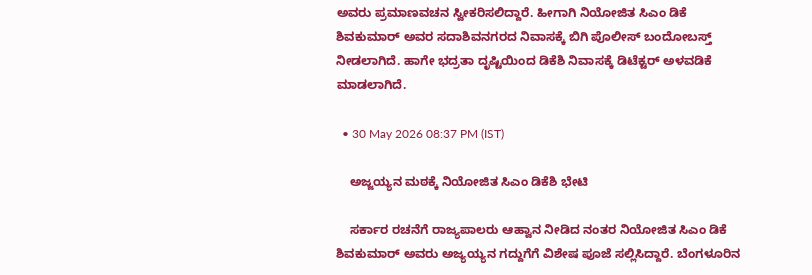ಅವರು ಪ್ರಮಾಣವಚನ ಸ್ವೀಕರಿಸಲಿದ್ದಾರೆ. ಹೀಗಾಗಿ ನಿಯೋಜಿತ ಸಿಎಂ ಡಿಕೆ ಶಿವಕುಮಾರ್ ಅವರ ಸದಾಶಿವನಗರದ ನಿವಾಸಕ್ಕೆ ಬಿಗಿ ಪೊಲೀಸ್ ಬಂದೋಬಸ್ತ್ ನೀಡಲಾಗಿದೆ. ಹಾಗೇ ಭದ್ರತಾ ದೃಷ್ಟಿಯಿಂದ ಡಿಕೆಶಿ ನಿವಾಸಕ್ಕೆ ಡಿಟೆಕ್ಟರ್ ಅಳವಡಿಕೆ ಮಾಡಲಾಗಿದೆ.

  • 30 May 2026 08:37 PM (IST)

    ಅಜ್ಜಯ್ಯನ ಮಠಕ್ಕೆ ನಿಯೋಜಿತ ಸಿಎಂ ಡಿಕೆಶಿ ಭೇಟಿ

    ಸರ್ಕಾರ ರಚನೆಗೆ ರಾಜ್ಯಪಾಲರು ಆಹ್ವಾನ ನೀಡಿದ ನಂತರ ನಿಯೋಜಿತ ಸಿಎಂ ಡಿಕೆ ಶಿವಕುಮಾರ್ ಅವರು ಅಜ್ಯಯ್ಯನ ಗದ್ದುಗೆಗೆ ವಿಶೇಷ ಪೂಜೆ ಸಲ್ಲಿಸಿದ್ದಾರೆ. ಬೆಂಗಳೂರಿನ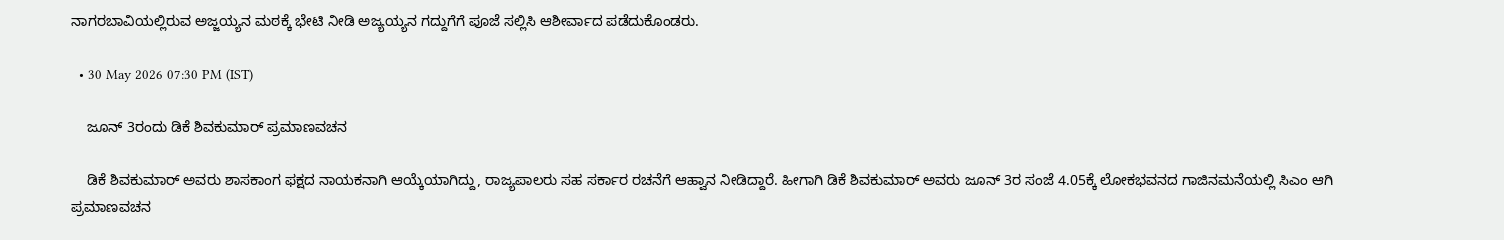ನಾಗರಬಾವಿಯಲ್ಲಿರುವ ಅಜ್ಜಯ್ಯನ ಮಠಕ್ಕೆ ಭೇಟಿ ನೀಡಿ ಅಜ್ಯಯ್ಯನ ಗದ್ದುಗೆಗೆ ಪೂಜೆ ಸಲ್ಲಿಸಿ ಆಶೀರ್ವಾದ ಪಡೆದುಕೊಂಡರು.

  • 30 May 2026 07:30 PM (IST)

    ಜೂನ್ 3ರಂದು ಡಿಕೆ ಶಿವಕುಮಾರ್ ಪ್ರಮಾಣವಚನ

    ಡಿಕೆ ಶಿವಕುಮಾರ್ ಅವರು ಶಾಸಕಾಂಗ ಫಕ್ಷದ ನಾಯಕನಾಗಿ ಆಯ್ಕೆಯಾಗಿದ್ದು, ರಾಜ್ಯಪಾಲರು ಸಹ ಸರ್ಕಾರ ರಚನೆಗೆ ಆಹ್ವಾನ ನೀಡಿದ್ದಾರೆ. ಹೀಗಾಗಿ ಡಿಕೆ ಶಿವಕುಮಾರ್ ಅವರು ಜೂನ್ 3ರ ಸಂಜೆ 4.05ಕ್ಕೆ ಲೋಕಭವನದ ಗಾಜಿನಮನೆಯಲ್ಲಿ ಸಿಎಂ ಆಗಿ ಪ್ರಮಾಣವಚನ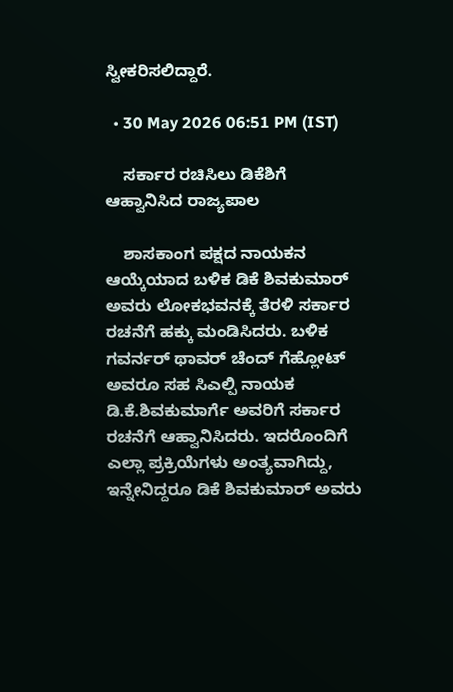ಸ್ವೀಕರಿಸಲಿದ್ದಾರೆ.

  • 30 May 2026 06:51 PM (IST)

    ಸರ್ಕಾರ ರಚಿಸಿಲು ಡಿಕೆಶಿಗೆ ಆಹ್ವಾನಿಸಿದ ರಾಜ್ಯಪಾಲ

    ಶಾಸಕಾಂಗ ಪಕ್ಷದ ನಾಯಕನ ಆಯ್ಕೆಯಾದ ಬಳಿಕ ಡಿಕೆ ಶಿವಕುಮಾರ್ ಅವರು ಲೋಕಭವನಕ್ಕೆ ತೆರಳಿ ಸರ್ಕಾರ ರಚನೆಗೆ ಹಕ್ಕು ಮಂಡಿಸಿದರು. ಬಳಿಕ ಗವರ್ನರ್ ಥಾವರ್ ಚೆಂದ್ ಗೆಹ್ಲೋಟ್ ಅವರೂ ಸಹ ಸಿಎಲ್ಪಿ ನಾಯಕ ಡಿ.ಕೆ.ಶಿವಕುಮಾರ್ಗೆ ಅವರಿಗೆ ಸರ್ಕಾರ ರಚನೆಗೆ ಆಹ್ವಾನಿಸಿದರು. ಇದರೊಂದಿಗೆ ಎಲ್ಲಾ ಪ್ರಕ್ರಿಯೆಗಳು ಅಂತ್ಯವಾಗಿದ್ದು, ಇನ್ನೇನಿದ್ದರೂ ಡಿಕೆ ಶಿವಕುಮಾರ್ ಅವರು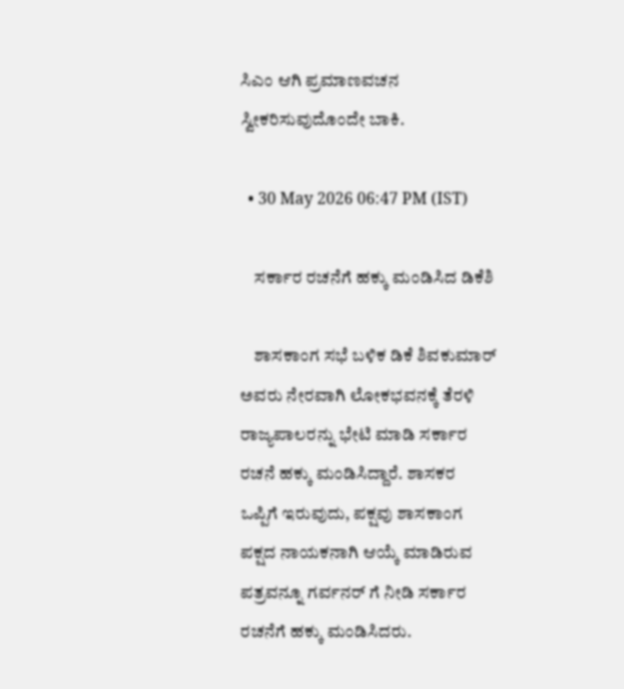ಸಿಎಂ ಆಗಿ ಪ್ರಮಾಣವಚನ ಸ್ವೀಕರಿಸುವುದೊಂದೇ ಬಾಕಿ.

  • 30 May 2026 06:47 PM (IST)

    ಸರ್ಕಾರ ರಚನೆಗೆ ಹಕ್ಕು ಮಂಡಿಸಿದ ಡಿಕೆಶಿ

    ಶಾಸಕಾಂಗ ಸಭೆ ಬಳಿಕ ಡಿಕೆ ಶಿವಕುಮಾರ್ ಅವರು ನೇರವಾಗಿ ಲೋಕಭವನಕ್ಕೆ ತೆರಳಿ ರಾಜ್ಯಪಾಲರನ್ನು ಭೇಟಿ ಮಾಡಿ ಸರ್ಕಾರ ರಚನೆ ಹಕ್ಕು ಮಂಡಿಸಿದ್ದಾರೆ. ಶಾಸಕರ ಒಪ್ಪಿಗೆ ಇರುವುದು, ಪಕ್ಷವು ಶಾಸಕಾಂಗ ಪಕ್ಷದ ನಾಯಕನಾಗಿ ಆಯ್ಕೆ ಮಾಡಿರುವ ಪತ್ರವನ್ನೂ ಗರ್ವನರ್ ಗೆ ನೀಡಿ ಸರ್ಕಾರ ರಚನೆಗೆ ಹಕ್ಕು ಮಂಡಿಸಿದರು.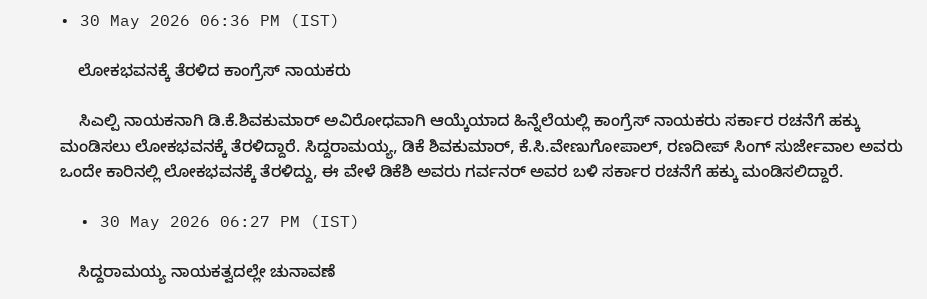• 30 May 2026 06:36 PM (IST)

    ಲೋಕಭವನಕ್ಕೆ ತೆರಳಿದ ಕಾಂಗ್ರೆಸ್ ನಾಯಕರು

    ಸಿಎಲ್ಪಿ ನಾಯಕನಾಗಿ ಡಿ.ಕೆ.ಶಿವಕುಮಾರ್ ಅವಿರೋಧವಾಗಿ ಆಯ್ಕೆಯಾದ ಹಿನ್ನೆಲೆಯಲ್ಲಿ ಕಾಂಗ್ರೆಸ್ ನಾಯಕರು ಸರ್ಕಾರ ರಚನೆಗೆ ಹಕ್ಕು ಮಂಡಿಸಲು ಲೋಕಭವನಕ್ಕೆ ತೆರಳಿದ್ದಾರೆ. ಸಿದ್ದರಾಮಯ್ಯ, ಡಿಕೆ ಶಿವಕುಮಾರ್, ಕೆ.ಸಿ.ವೇಣುಗೋಪಾಲ್, ರಣದೀಪ್ ಸಿಂಗ್ ಸುರ್ಜೇವಾಲ ಅವರು ಒಂದೇ ಕಾರಿನಲ್ಲಿ ಲೋಕಭವನಕ್ಕೆ ತೆರಳಿದ್ದು, ಈ ವೇಳೆ ಡಿಕೆಶಿ ಅವರು ಗರ್ವನರ್ ಅವರ ಬಳಿ ಸರ್ಕಾರ ರಚನೆಗೆ ಹಕ್ಕು ಮಂಡಿಸಲಿದ್ದಾರೆ.

  • 30 May 2026 06:27 PM (IST)

    ಸಿದ್ದರಾಮಯ್ಯ ನಾಯಕತ್ವದಲ್ಲೇ ಚುನಾವಣೆ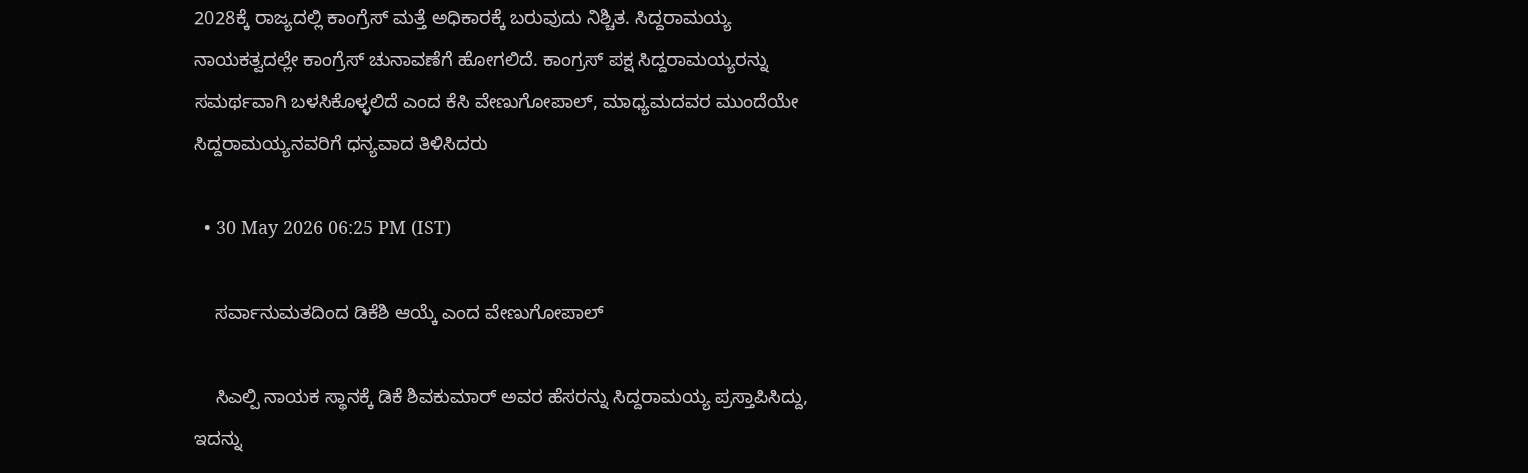2028ಕ್ಕೆ ರಾಜ್ಯದಲ್ಲಿ ಕಾಂಗ್ರೆಸ್ ಮತ್ತೆ ಅಧಿಕಾರಕ್ಕೆ ಬರುವುದು ನಿಶ್ಚಿತ. ಸಿದ್ದರಾಮಯ್ಯ ನಾಯಕತ್ವದಲ್ಲೇ ಕಾಂಗ್ರೆಸ್ ಚುನಾವಣೆಗೆ ಹೋಗಲಿದೆ. ಕಾಂಗ್ರಸ್ ಪಕ್ಷ ಸಿದ್ದರಾಮಯ್ಯರನ್ನು ಸಮರ್ಥವಾಗಿ ಬಳಸಿಕೊಳ್ಳಲಿದೆ ಎಂದ ಕೆಸಿ ವೇಣುಗೋಪಾಲ್, ಮಾಧ್ಯಮದವರ ಮುಂದೆಯೇ ಸಿದ್ದರಾಮಯ್ಯನವರಿಗೆ ಧನ್ಯವಾದ ತಿಳಿಸಿದರು

  • 30 May 2026 06:25 PM (IST)

    ಸರ್ವಾನುಮತದಿಂದ ಡಿಕೆಶಿ ಆಯ್ಕೆ ಎಂದ ವೇಣುಗೋಪಾಲ್

    ಸಿಎಲ್ಪಿ ನಾಯಕ ಸ್ಥಾನಕ್ಕೆ ಡಿಕೆ ಶಿವಕುಮಾರ್ ಅವರ ಹೆಸರನ್ನು ಸಿದ್ದರಾಮಯ್ಯ ಪ್ರಸ್ತಾಪಿಸಿದ್ದು, ಇದನ್ನು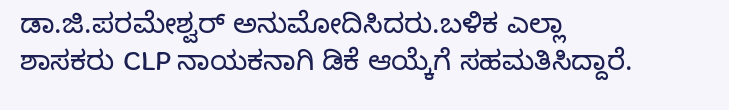ಡಾ.ಜಿ.ಪರಮೇಶ್ವರ್ ಅನುಮೋದಿಸಿದರು.ಬಳಿಕ ಎಲ್ಲಾ ಶಾಸಕರು CLP ನಾಯಕನಾಗಿ ಡಿಕೆ ಆಯ್ಕೆಗೆ ಸಹಮತಿಸಿದ್ದಾರೆ.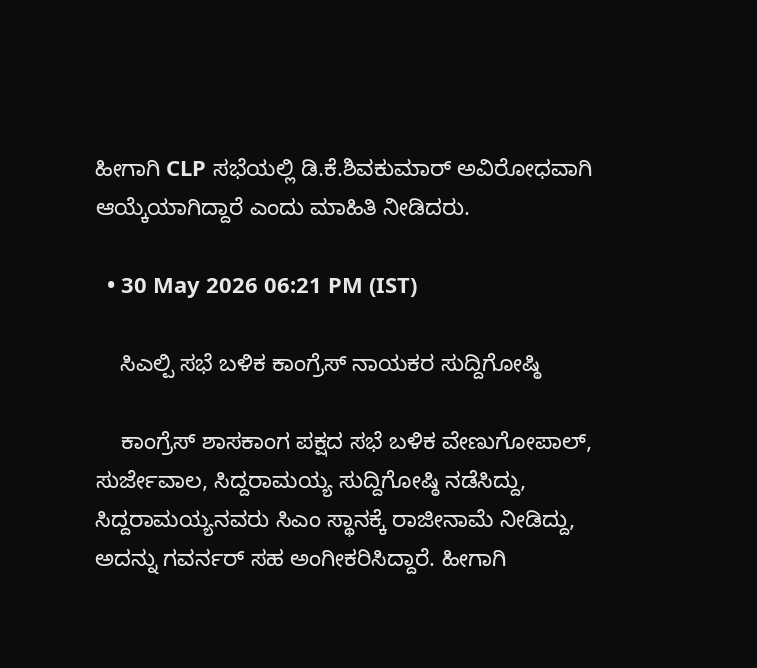ಹೀಗಾಗಿ CLP ಸಭೆಯಲ್ಲಿ ಡಿ.ಕೆ.ಶಿವಕುಮಾರ್ ಅವಿರೋಧವಾಗಿ ಆಯ್ಕೆಯಾಗಿದ್ದಾರೆ ಎಂದು ಮಾಹಿತಿ ನೀಡಿದರು.

  • 30 May 2026 06:21 PM (IST)

    ಸಿಎಲ್ಪಿ ಸಭೆ ಬಳಿಕ ಕಾಂಗ್ರೆಸ್ ನಾಯಕರ ಸುದ್ದಿಗೋಷ್ಠಿ

    ಕಾಂಗ್ರೆಸ್ ಶಾಸಕಾಂಗ ಪಕ್ಷದ ಸಭೆ ಬಳಿಕ ವೇಣುಗೋಪಾಲ್, ಸುರ್ಜೇವಾಲ, ಸಿದ್ದರಾಮಯ್ಯ ಸುದ್ದಿಗೋಷ್ಠಿ ನಡೆಸಿದ್ದು, ಸಿದ್ದರಾಮಯ್ಯನವರು ಸಿಎಂ ಸ್ಥಾನಕ್ಕೆ ರಾಜೀನಾಮೆ ನೀಡಿದ್ದು, ಅದನ್ನು ಗವರ್ನರ್ ಸಹ ಅಂಗೀಕರಿಸಿದ್ದಾರೆ. ಹೀಗಾಗಿ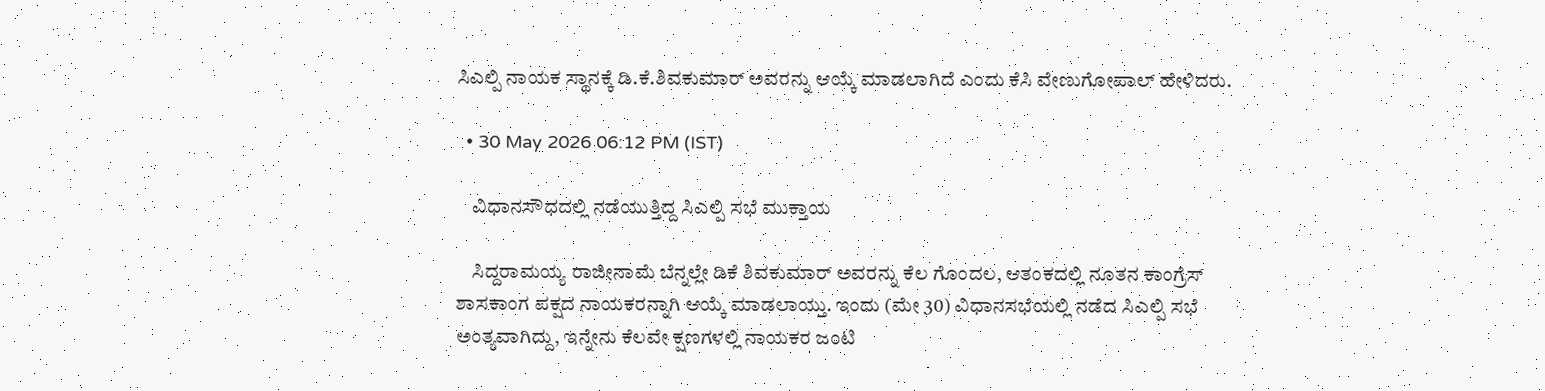ಸಿಎಲ್ಪಿ ನಾಯಕ ಸ್ಥಾನಕ್ಕೆ ಡಿ.ಕೆ.ಶಿವಕುಮಾರ್ ಅವರನ್ನು ಆಯ್ಕೆ ಮಾಡಲಾಗಿದೆ ಎಂದು ಕೆಸಿ ವೇಣುಗೋಪಾಲ್ ಹೇಳಿದರು.

  • 30 May 2026 06:12 PM (IST)

    ವಿಧಾನಸೌಧದಲ್ಲಿ ನಡೆಯುತ್ತಿದ್ದ ಸಿಎಲ್ಪಿ ಸಭೆ ಮುಕ್ತಾಯ

    ಸಿದ್ದರಾಮಯ್ಯ ರಾಜೀನಾಮೆ ಬೆನ್ನಲ್ಲೇ ಡಿಕೆ ಶಿವಕುಮಾರ್ ಅವರನ್ನು ಕೆಲ ಗೊಂದಲ, ಆತಂಕದಲ್ಲಿ ನೂತನ ಕಾಂಗ್ರೆಸ್ ಶಾಸಕಾಂಗ ಪಕ್ಷದ ನಾಯಕರನ್ನಾಗಿ ಆಯ್ಕೆ ಮಾಡಲಾಯ್ತು. ಇಂದು (ಮೇ 30) ವಿಧಾನಸಭೆಯಲ್ಲಿ ನಡೆದ ಸಿಎಲ್ಪಿ ಸಭೆ ಅಂತ್ಯವಾಗಿದ್ದು, ಇನ್ನೇನು ಕೆಲವೇ ಕ್ಷಣಗಳಲ್ಲಿ ನಾಯಕರ ಜಂಟಿ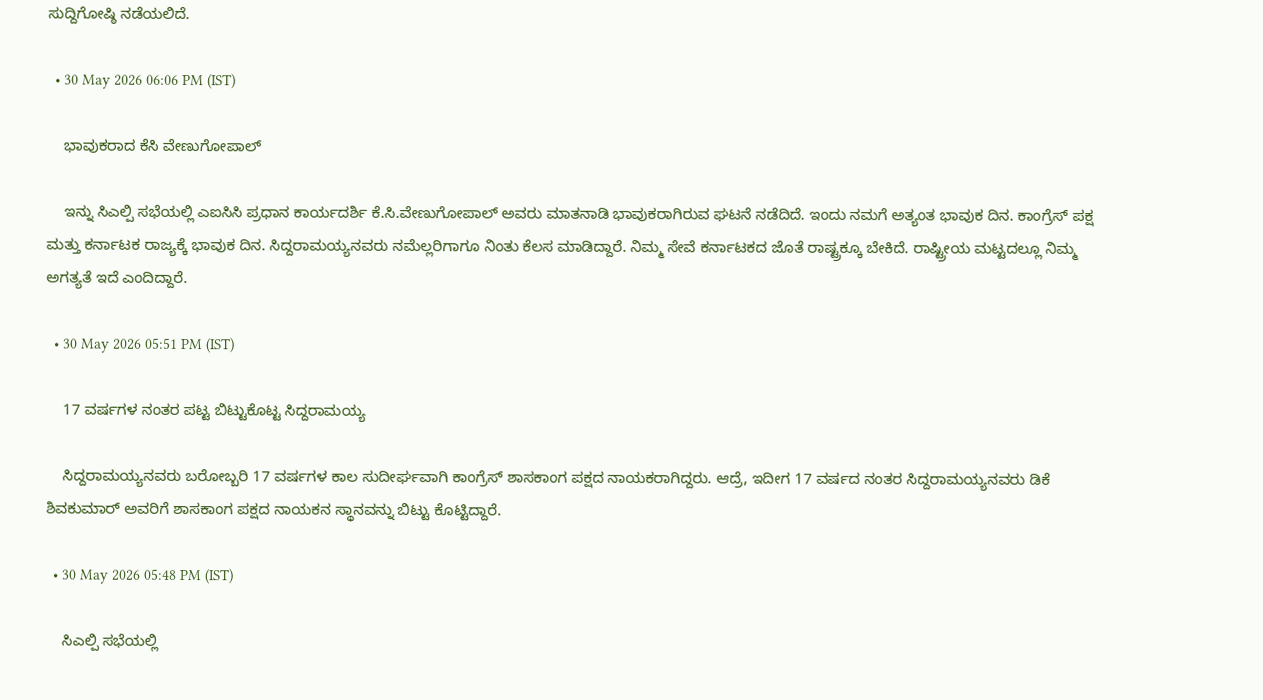ಸುದ್ದಿಗೋಷ್ಠಿ ನಡೆಯಲಿದೆ.

  • 30 May 2026 06:06 PM (IST)

    ಭಾವುಕರಾದ ಕೆಸಿ ವೇಣುಗೋಪಾಲ್

    ಇನ್ನು ಸಿಎಲ್ಪಿ ಸಭೆಯಲ್ಲಿ ಎಐಸಿಸಿ ಪ್ರಧಾನ ಕಾರ್ಯದರ್ಶಿ ಕೆ.ಸಿ.ವೇಣುಗೋಪಾಲ್ ಅವರು ಮಾತನಾಡಿ ಭಾವುಕರಾಗಿರುವ ಘಟನೆ ನಡೆದಿದೆ. ಇಂದು ನಮಗೆ ಅತ್ಯಂತ ಭಾವುಕ ದಿನ. ಕಾಂಗ್ರೆಸ್ ಪಕ್ಷ ಮತ್ತು ಕರ್ನಾಟಕ ರಾಜ್ಯಕ್ಕೆ ಭಾವುಕ‌ ದಿನ. ಸಿದ್ದರಾಮಯ್ಯನವರು ನಮೆಲ್ಲರಿಗಾಗೂ ನಿಂತು ಕೆಲಸ ಮಾಡಿದ್ದಾರೆ. ನಿಮ್ಮ ಸೇವೆ ಕರ್ನಾಟಕದ ಜೊತೆ ರಾಷ್ಟ್ರಕ್ಕೂ ಬೇಕಿದೆ. ರಾಷ್ಟ್ರೀಯ ಮಟ್ಟದಲ್ಲೂ ನಿಮ್ಮ ಅಗತ್ಯತೆ ಇದೆ ಎಂದಿದ್ದಾರೆ.

  • 30 May 2026 05:51 PM (IST)

    17 ವರ್ಷಗಳ ನಂತರ ಪಟ್ಟ ಬಿಟ್ಟುಕೊಟ್ಟ ಸಿದ್ದರಾಮಯ್ಯ

    ಸಿದ್ದರಾಮಯ್ಯನವರು ಬರೋಬ್ಬರಿ 17 ವರ್ಷಗಳ ಕಾಲ ಸುದೀರ್ಘವಾಗಿ ಕಾಂಗ್ರೆಸ್ ಶಾಸಕಾಂಗ ಪಕ್ಷದ ನಾಯಕರಾಗಿದ್ದರು. ಆದ್ರೆ, ಇದೀಗ 17 ವರ್ಷದ ನಂತರ ಸಿದ್ದರಾಮಯ್ಯನವರು ಡಿಕೆ ಶಿವಕುಮಾರ್ ಅವರಿಗೆ ಶಾಸಕಾಂಗ ಪಕ್ಷದ ನಾಯಕನ ಸ್ಥಾನವನ್ನು ಬಿಟ್ಟು ಕೊಟ್ಟಿದ್ದಾರೆ.

  • 30 May 2026 05:48 PM (IST)

    ಸಿಎಲ್ಪಿ ಸಭೆಯಲ್ಲಿ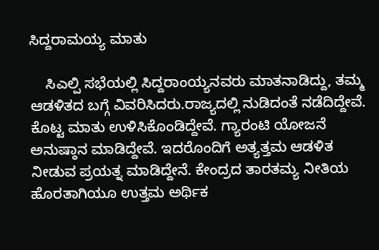ಸಿದ್ದರಾಮಯ್ಯ ಮಾತು

    ಸಿಎಲ್ಪಿ ಸಭೆಯಲ್ಲಿ ಸಿದ್ದರಾಂಯ್ಯನವರು ಮಾತನಾಡಿದ್ದು, ತಮ್ಮ ಆಡಳಿತದ ಬಗ್ಗೆ ವಿವರಿಸಿದರು.ರಾಜ್ಯದಲ್ಲಿ ನುಡಿದಂತೆ ನಡೆದಿದ್ದೇವೆ. ಕೊಟ್ಟ ಮಾತು ಉಳಿಸಿಕೊಂಡಿದ್ದೇವೆ. ಗ್ಯಾರಂಟಿ ಯೋಜನೆ ಅನುಷ್ಠಾನ ಮಾಡಿದ್ದೇವೆ. ಇದರೊಂದಿಗೆ ಅತ್ಯತ್ತಮ ಆಡಳಿತ ನೀಡುವ ಪ್ರಯತ್ನ ಮಾಡಿದ್ದೇನೆ. ಕೇಂದ್ರದ ತಾರತಮ್ಯ ನೀತಿಯ ಹೊರತಾಗಿಯೂ ಉತ್ತಮ ಅರ್ಥಿಕ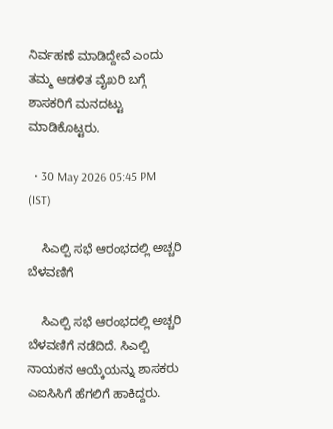ನಿರ್ವಹಣೆ ಮಾಡಿದ್ದೇವೆ ಎಂದು ತಮ್ಮ ಆಡಳಿತ ವೈಖರಿ ಬಗ್ಗೆ ಶಾಸಕರಿಗೆ ಮನದಟ್ಟು ಮಾಡಿಕೊಟ್ಟರು.

  • 30 May 2026 05:45 PM (IST)

    ಸಿಎಲ್ಪಿ ಸಭೆ ಆರಂಭದಲ್ಲಿ ಅಚ್ಚರಿ ಬೆಳವಣಿಗೆ

    ಸಿಎಲ್ಪಿ ಸಭೆ ಆರಂಭದಲ್ಲಿ ಅಚ್ಚರಿ ಬೆಳವಣಿಗೆ ನಡೆದಿದೆ. ಸಿಎಲ್ಪಿ ನಾಯಕನ ಆಯ್ಕೆಯನ್ನು ಶಾಸಕರು ಎಐಸಿಸಿಗೆ ಹೆಗಲಿಗೆ ಹಾಕಿದ್ದರು.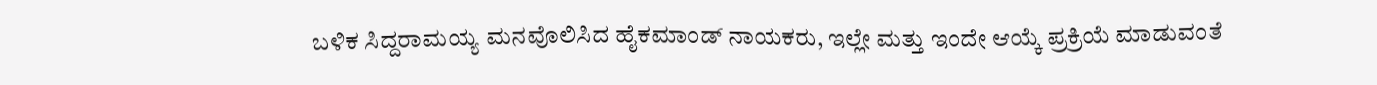ಬಳಿಕ ಸಿದ್ದರಾಮಯ್ಯ ಮನವೊಲಿಸಿದ ಹೈಕಮಾಂಡ್ ನಾಯಕರು, ಇಲ್ಲೇ ಮತ್ತು ಇಂದೇ ಆಯ್ಕೆ ಪ್ರಕ್ರಿಯೆ ಮಾಡುವಂತೆ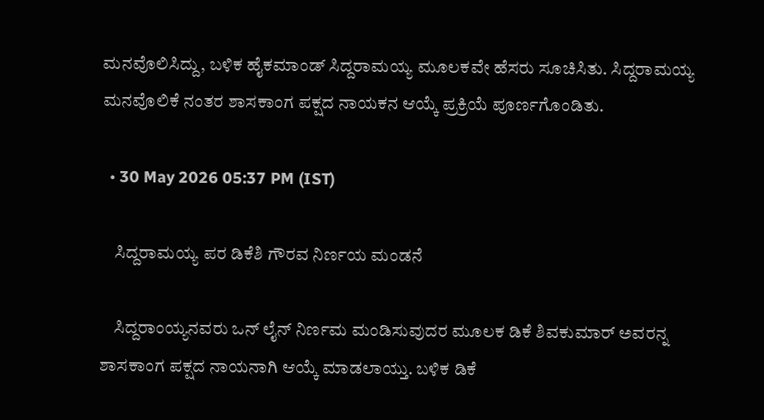ಮನವೊಲಿಸಿದ್ದು, ಬಳಿಕ ಹೈಕಮಾಂಡ್ ಸಿದ್ದರಾಮಯ್ಯ ಮೂಲಕವೇ ಹೆಸರು ಸೂಚಿಸಿತು. ಸಿದ್ದರಾಮಯ್ಯ ಮನವೊಲಿಕೆ ನಂತರ ಶಾಸಕಾಂಗ ಪಕ್ಷದ ನಾಯಕನ ಆಯ್ಕೆ ಪ್ರಕ್ರಿಯೆ ಪೂರ್ಣಗೊಂಡಿತು.

  • 30 May 2026 05:37 PM (IST)

    ಸಿದ್ದರಾಮಯ್ಯ ಪರ ಡಿಕೆಶಿ ಗೌರವ ನಿರ್ಣಯ ಮಂಡನೆ

    ಸಿದ್ದರಾಂಯ್ಯನವರು ಒನ್ ಲೈನ್ ನಿರ್ಣಮ ಮಂಡಿಸುವುದರ ಮೂಲಕ ಡಿಕೆ ಶಿವಕುಮಾರ್ ಅವರನ್ನ ಶಾಸಕಾಂಗ ಪಕ್ಷದ ನಾಯನಾಗಿ ಆಯ್ಕೆ ಮಾಡಲಾಯ್ತು. ಬಳಿಕ ಡಿಕೆ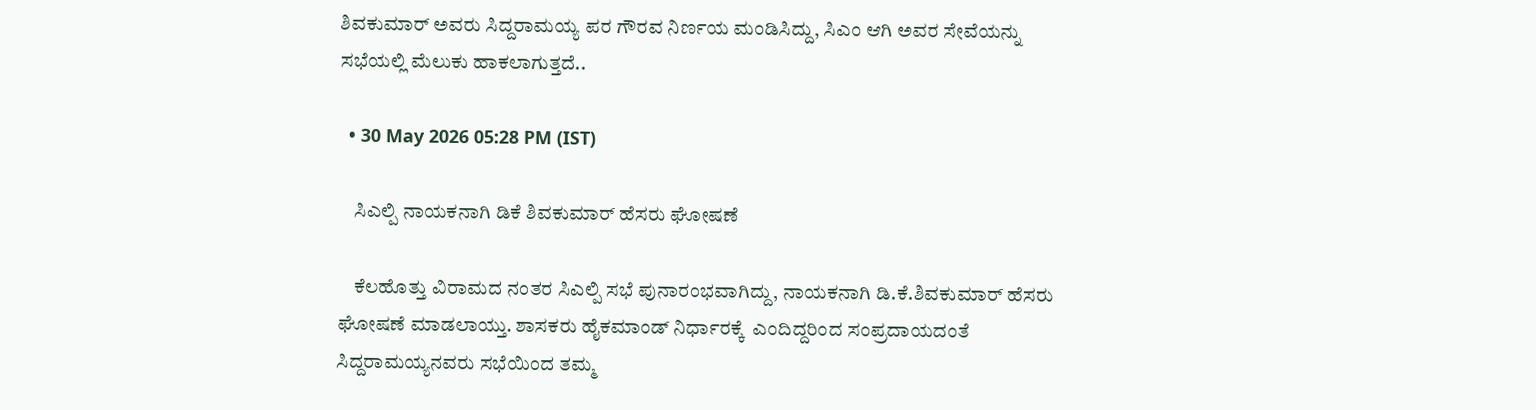ಶಿವಕುಮಾರ್ ಅವರು ಸಿದ್ದರಾಮಯ್ಯ ಪರ ಗೌರವ ನಿರ್ಣಯ ಮಂಡಿಸಿದ್ದು, ಸಿಎಂ ಆಗಿ ಅವರ ಸೇವೆಯನ್ನು ಸಭೆಯಲ್ಲಿ ಮೆಲುಕು ಹಾಕಲಾಗುತ್ತದೆ..

  • 30 May 2026 05:28 PM (IST)

    ಸಿಎಲ್ಪಿ ನಾಯಕನಾಗಿ ಡಿಕೆ ಶಿವಕುಮಾರ್ ಹೆಸರು ಘೋಷಣೆ

    ಕೆಲಹೊತ್ತು ವಿರಾಮದ ನಂತರ ಸಿಎಲ್ಪಿ ಸಭೆ ಪುನಾರಂಭವಾಗಿದ್ದು, ನಾಯಕನಾಗಿ ಡಿ.ಕೆ.ಶಿವಕುಮಾರ್ ಹೆಸರು ಘೋಷಣೆ ಮಾಡಲಾಯ್ತು. ಶಾಸಕರು ಹೈಕಮಾಂಡ್ ನಿರ್ಧಾರಕ್ಕೆ  ಎಂದಿದ್ದರಿಂದ ಸಂಪ್ರದಾಯದಂತೆ  ಸಿದ್ದರಾಮಯ್ಯನವರು ಸಭೆಯಿಂದ ತಮ್ಮ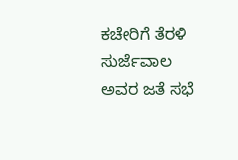ಕಚೇರಿಗೆ ತೆರಳಿ ಸುರ್ಜೆವಾಲ ಅವರ ಜತೆ ಸಭೆ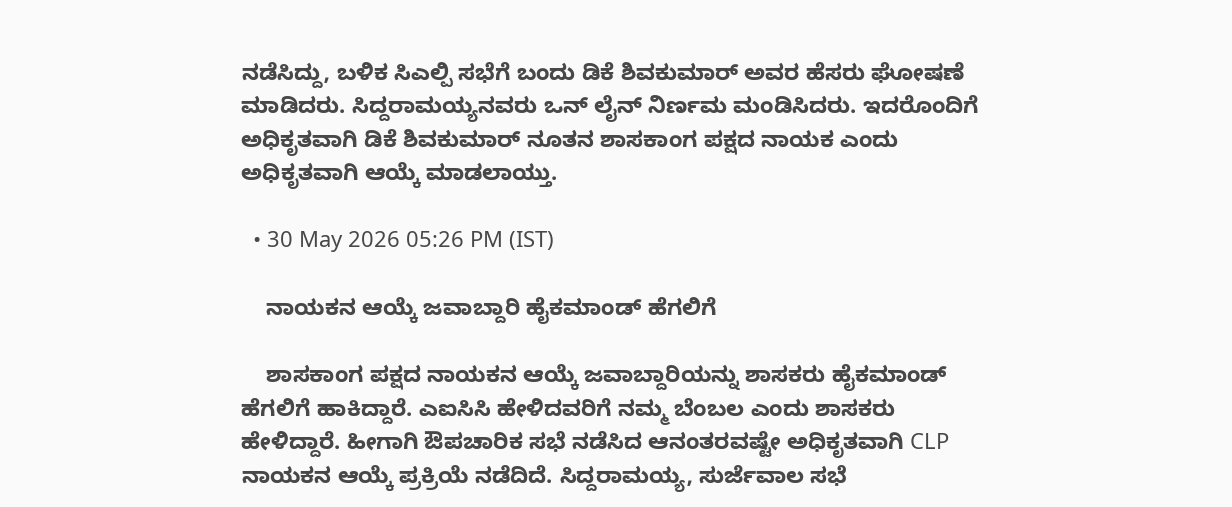ನಡೆಸಿದ್ದು, ಬಳಿಕ ಸಿಎಲ್ಪಿ ಸಭೆಗೆ ಬಂದು ಡಿಕೆ ಶಿವಕುಮಾರ್ ಅವರ ಹೆಸರು ಘೋಷಣೆ ಮಾಡಿದರು. ಸಿದ್ದರಾಮಯ್ಯನವರು ಒನ್ ಲೈನ್ ನಿರ್ಣಮ ಮಂಡಿಸಿದರು. ಇದರೊಂದಿಗೆ ಅಧಿಕೃತವಾಗಿ ಡಿಕೆ ಶಿವಕುಮಾರ್ ನೂತನ ಶಾಸಕಾಂಗ ಪಕ್ಷದ ನಾಯಕ ಎಂದು ಅಧಿಕೃತವಾಗಿ ಆಯ್ಕೆ ಮಾಡಲಾಯ್ತು.

  • 30 May 2026 05:26 PM (IST)

    ನಾಯಕನ ಆಯ್ಕೆ ಜವಾಬ್ದಾರಿ ಹೈಕಮಾಂಡ್ ಹೆಗಲಿಗೆ

    ಶಾಸಕಾಂಗ ಪಕ್ಷದ ನಾಯಕನ ಆಯ್ಕೆ ಜವಾಬ್ದಾರಿಯನ್ನು ಶಾಸಕರು ಹೈಕಮಾಂಡ್ ಹೆಗಲಿಗೆ ಹಾಕಿದ್ದಾರೆ. ಎಐಸಿಸಿ ಹೇಳಿದವರಿಗೆ ನಮ್ಮ ಬೆಂಬಲ ಎಂದು ಶಾಸಕರು ಹೇಳಿದ್ದಾರೆ. ಹೀಗಾಗಿ ಔಪಚಾರಿಕ ಸಭೆ ನಡೆಸಿದ ಆನಂತರವಷ್ಟೇ ಅಧಿಕೃತವಾಗಿ CLP ನಾಯಕನ ಆಯ್ಕೆ ಪ್ರಕ್ರಿಯೆ ನಡೆದಿದೆ. ಸಿದ್ದರಾಮಯ್ಯ, ಸುರ್ಜೆವಾಲ ಸಭೆ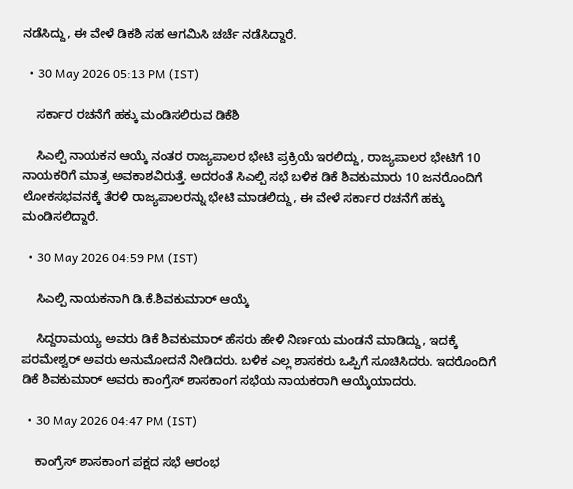ನಡೆಸಿದ್ದು, ಈ ವೇಳೆ ಡಿಕಶಿ ಸಹ ಆಗಮಿಸಿ ಚರ್ಚೆ ನಡೆಸಿದ್ದಾರೆ.

  • 30 May 2026 05:13 PM (IST)

    ಸರ್ಕಾರ ರಚನೆಗೆ ಹಕ್ಕು ಮಂಡಿಸಲಿರುವ ಡಿಕೆಶಿ

    ಸಿಎಲ್ಪಿ ನಾಯಕನ ಆಯ್ಕೆ ನಂತರ ರಾಜ್ಯಪಾಲರ ಭೇಟಿ ಪ್ರಕ್ರಿಯೆ ಇರಲಿದ್ದು, ರಾಜ್ಯಪಾಲರ ಭೇಟಿಗೆ 10 ನಾಯಕರಿಗೆ ಮಾತ್ರ ಅವಕಾಶವಿರುತ್ತೆ. ಅದರಂತೆ ಸಿಎಲ್ಪಿ ಸಭೆ ಬಳಿಕ ಡಿಕೆ ಶಿವಕುಮಾರು 10 ಜನರೊಂದಿಗೆ ಲೋಕಸಭವನಕ್ಕೆ ತೆರಳಿ ರಾಜ್ಯಪಾಲರನ್ನು ಭೇಟಿ ಮಾಡಲಿದ್ದು, ಈ ವೇಳೆ ಸರ್ಕಾರ ರಚನೆಗೆ ಹಕ್ಕು ಮಂಡಿಸಲಿದ್ದಾರೆ.

  • 30 May 2026 04:59 PM (IST)

    ಸಿಎಲ್ಪಿ ನಾಯಕನಾಗಿ ಡಿ.ಕೆ.ಶಿವಕುಮಾರ್ ಆಯ್ಕೆ

    ಸಿದ್ದರಾಮಯ್ಯ ಅವರು ಡಿಕೆ ಶಿವಕುಮಾರ್ ಹೆಸರು ಹೇಳಿ ನಿರ್ಣಯ ಮಂಡನೆ ಮಾಡಿದ್ದು, ಇದಕ್ಕೆ ಪರಮೇಶ್ವರ್ ಅವರು ಅನುಮೋದನೆ ನೀಡಿದರು. ಬಳಿಕ ಎಲ್ಲ ಶಾಸಕರು ಒಪ್ಪಿಗೆ ಸೂಚಿಸಿದರು. ಇದರೊಂದಿಗೆ ಡಿಕೆ ಶಿವಕುಮಾರ್ ಅವರು ಕಾಂಗ್ರೆಸ್ ಶಾಸಕಾಂಗ ಸಭೆಯ ನಾಯಕರಾಗಿ ಆಯ್ಕೆಯಾದರು.

  • 30 May 2026 04:47 PM (IST)

    ಕಾಂಗ್ರೆಸ್ ಶಾಸಕಾಂಗ ಪಕ್ಷದ ಸಭೆ ಆರಂಭ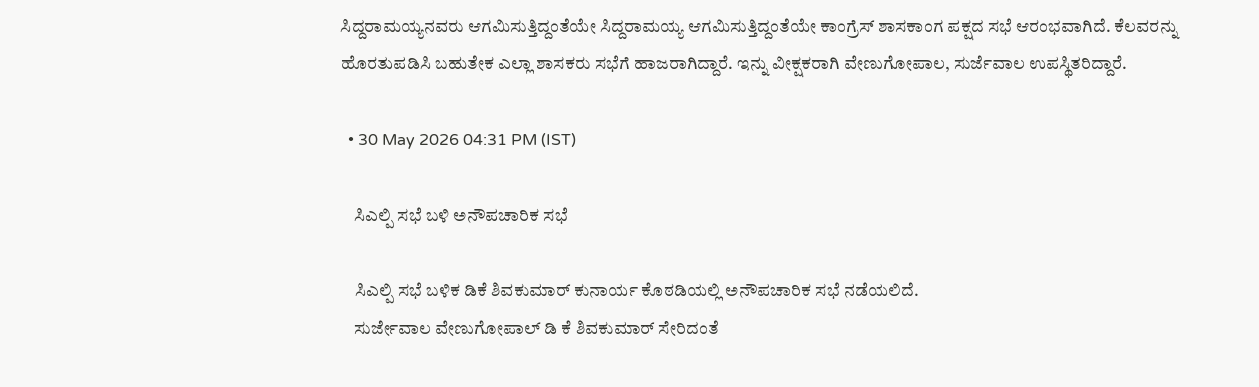ಸಿದ್ದರಾಮಯ್ಯನವರು ಆಗಮಿಸುತ್ತಿದ್ದಂತೆಯೇ ಸಿದ್ದರಾಮಯ್ಯ ಆಗಮಿಸುತ್ತಿದ್ದಂತೆಯೇ ಕಾಂಗ್ರೆಸ್ ಶಾಸಕಾಂಗ ಪಕ್ಷದ ಸಭೆ ಆರಂಭವಾಗಿದೆ. ಕೆಲವರನ್ನು ಹೊರತುಪಡಿಸಿ ಬಹುತೇಕ ಎಲ್ಲಾ ಶಾಸಕರು ಸಭೆಗೆ ಹಾಜರಾಗಿದ್ದಾರೆ. ಇನ್ನು ವೀಕ್ಷಕರಾಗಿ ವೇಣುಗೋಪಾಲ, ಸುರ್ಜೆವಾಲ ಉಪಸ್ಥಿತರಿದ್ದಾರೆ.

  • 30 May 2026 04:31 PM (IST)

    ಸಿಎಲ್ಪಿ ಸಭೆ ಬಳಿ ಅನೌಪಚಾರಿಕ ಸಭೆ

    ಸಿಎಲ್ಪಿ ಸಭೆ ಬಳಿಕ ಡಿಕೆ ಶಿವಕುಮಾರ್ ಕುನಾರ್ಯ ಕೊಠಡಿಯಲ್ಲಿ ಅನೌಪಚಾರಿಕ ಸಭೆ ನಡೆಯಲಿದೆ.
    ಸುರ್ಜೇವಾಲ ವೇಣುಗೋಪಾಲ್ ಡಿ ಕೆ ಶಿವಕುಮಾರ್ ಸೇರಿದಂತೆ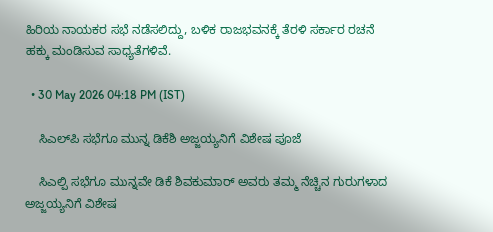ಹಿರಿಯ ನಾಯಕರ ಸಭೆ ನಡೆಸಲಿದ್ದು, ಬಳಿಕ ರಾಜಭವನಕ್ಕೆ ತೆರಳಿ ಸರ್ಕಾರ ರಚನೆ ಹಕ್ಕು ಮಂಡಿಸುವ ಸಾಧ್ಯತೆಗಳಿವೆ.

  • 30 May 2026 04:18 PM (IST)

    ಸಿಎಲ್‌ಪಿ ಸಭೆಗೂ ಮುನ್ನ ಡಿಕೆಶಿ ಅಜ್ಜಯ್ಯನಿಗೆ ವಿಶೇಷ ಪೂಜೆ

    ಸಿಎಲ್ಪಿ ಸಭೆಗೂ ಮುನ್ನವೇ ಡಿಕೆ ಶಿವಕುಮಾರ್ ಅವರು ತಮ್ಮ ನೆಚ್ಚಿನ ಗುರುಗಳಾದ ಅಜ್ಜಯ್ಯನಿಗೆ ವಿಶೇಷ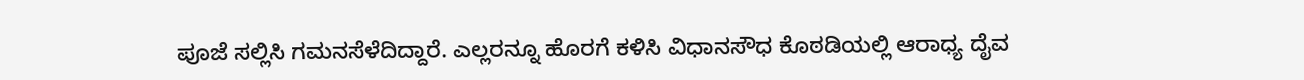ಪೂಜೆ ಸಲ್ಲಿಸಿ ಗಮನಸೆಳೆದಿದ್ದಾರೆ. ಎಲ್ಲರನ್ನೂ ಹೊರಗೆ ಕಳಿಸಿ ವಿಧಾನಸೌಧ ಕೊಠಡಿಯಲ್ಲಿ ಆರಾಧ್ಯ ದೈವ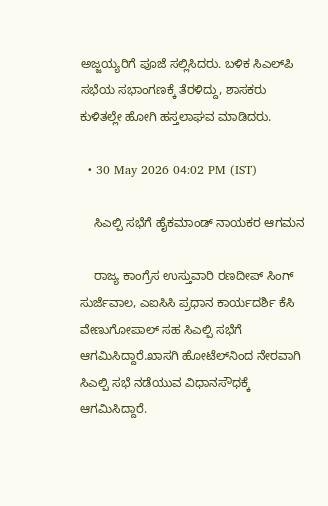ಅಜ್ಜಯ್ಯರಿಗೆ ಪೂಜೆ ಸಲ್ಲಿಸಿದರು. ಬಳಿಕ ಸಿಎಲ್‌ಪಿ ಸಭೆಯ ಸಭಾಂಗಣಕ್ಕೆ ತೆರಳಿದ್ದು, ಶಾಸಕರು ಕುಳಿತಲ್ಲೇ ಹೋಗಿ ಹಸ್ತಲಾಘವ‌ ಮಾಡಿದರು.

  • 30 May 2026 04:02 PM (IST)

    ಸಿಎಲ್ಪಿ ಸಭೆಗೆ ಹೈಕಮಾಂಡ್ ನಾಯಕರ ಆಗಮನ

    ರಾಜ್ಯ ಕಾಂಗ್ರೆಸ ಉಸ್ತುವಾರಿ ರಣದೀಪ್ ಸಿಂಗ್ ಸುರ್ಜೆವಾಲ, ಎಐಸಿಸಿ ಪ್ರಧಾನ ಕಾರ್ಯದರ್ಶಿ ಕೆಸಿ ವೇಣುಗೋಪಾಲ್ ಸಹ ಸಿಎಲ್ಪಿ ಸಭೆಗೆ ಆಗಮಿಸಿದ್ದಾರೆ.ಖಾಸಗಿ ಹೋಟೆಲ್‌ನಿಂದ ನೇರವಾಗಿ ಸಿಎಲ್ಪಿ ಸಭೆ ನಡೆಯುವ ವಿಧಾನಸೌಧಕ್ಕೆ ಆಗಮಿಸಿದ್ದಾರೆ.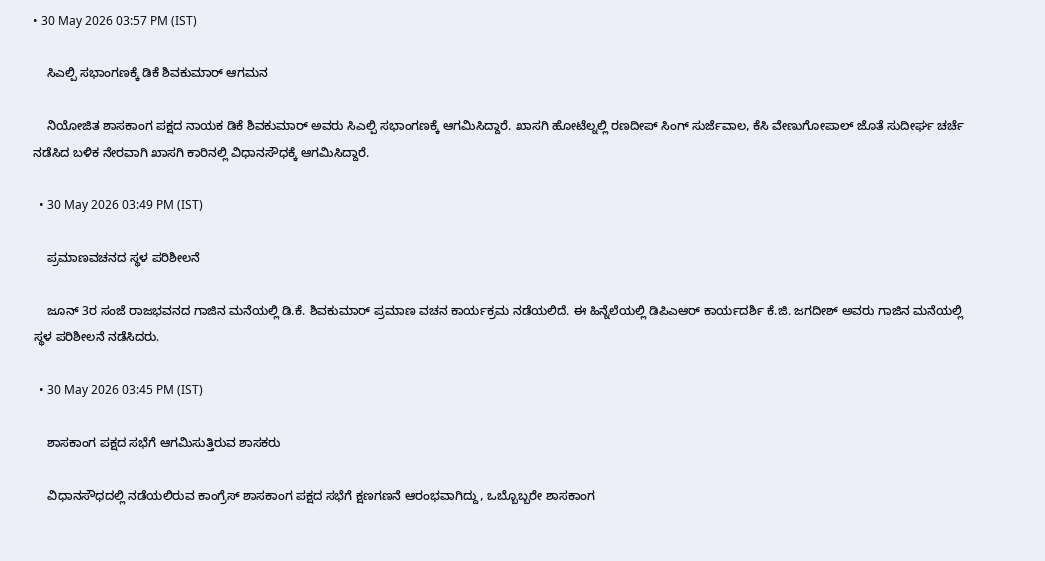• 30 May 2026 03:57 PM (IST)

    ಸಿಎಲ್ಪಿ ಸಭಾಂಗಣಕ್ಕೆ ಡಿಕೆ ಶಿವಕುಮಾರ್ ಆಗಮನ

    ನಿಯೋಜಿತ ಶಾಸಕಾಂಗ ಪಕ್ಷದ ನಾಯಕ ಡಿಕೆ ಶಿವಕುಮಾರ್ ಅವರು ಸಿಎಲ್ಪಿ ಸಭಾಂಗಣಕ್ಕೆ ಆಗಮಿಸಿದ್ದಾರೆ. ಖಾಸಗಿ ಹೋಟೆಲ್ನಲ್ಲಿ ರಣದೀಪ್ ಸಿಂಗ್ ಸುರ್ಜೆವಾಲ, ಕೆಸಿ ವೇಣುಗೋಪಾಲ್ ಜೊತೆ ಸುದೀರ್ಘ ಚರ್ಚೆ ನಡೆಸಿದ ಬಳಿಕ ನೇರವಾಗಿ ಖಾಸಗಿ ಕಾರಿನಲ್ಲಿ ವಿಧಾನಸೌಧಕ್ಕೆ ಆಗಮಿಸಿದ್ದಾರೆ.

  • 30 May 2026 03:49 PM (IST)

    ಪ್ರಮಾಣವಚನದ ಸ್ಥಳ ಪರಿಶೀಲನೆ

    ಜೂನ್ 3ರ ಸಂಜೆ ರಾಜಭವನದ ಗಾಜಿನ ಮನೆಯಲ್ಲಿ ಡಿ.ಕೆ. ಶಿವಕುಮಾರ್ ಪ್ರಮಾಣ ವಚನ ಕಾರ್ಯಕ್ರಮ ನಡೆಯಲಿದೆ. ಈ ಹಿನ್ನೆಲೆಯಲ್ಲಿ ಡಿಪಿಎಆರ್ ಕಾರ್ಯದರ್ಶಿ ಕೆ.ಜಿ. ಜಗದೀಶ್ ಅವರು ಗಾಜಿನ ಮನೆಯಲ್ಲಿ ಸ್ಥಳ ಪರಿಶೀಲನೆ ನಡೆಸಿದರು.

  • 30 May 2026 03:45 PM (IST)

    ಶಾಸಕಾಂಗ ಪಕ್ಷದ ಸಭೆಗೆ ಆಗಮಿಸುತ್ತಿರುವ ಶಾಸಕರು

    ವಿಧಾನಸೌಧದಲ್ಲಿ ನಡೆಯಲಿರುವ ಕಾಂಗ್ರೆಸ್ ಶಾಸಕಾಂಗ ಪಕ್ಷದ ಸಭೆಗೆ ಕ್ಷಣಗಣನೆ ಆರಂಭವಾಗಿದ್ದು, ಒಬ್ಬೊಬ್ಬರೇ ಶಾಸಕಾಂಗ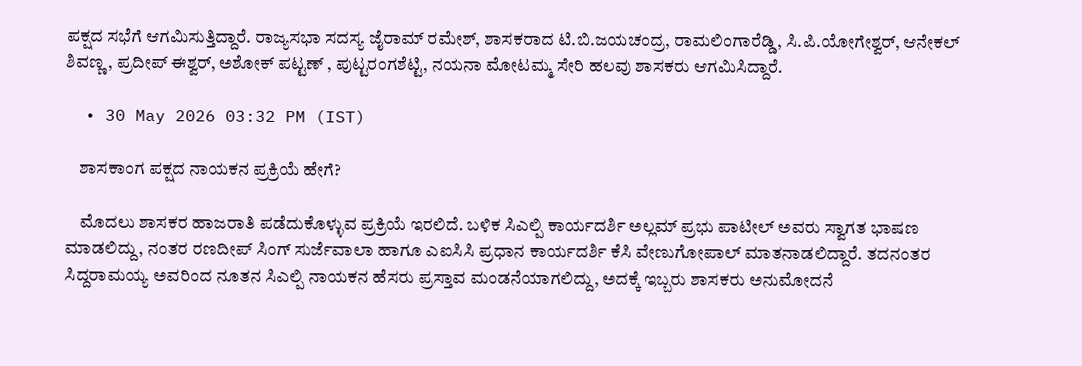ಪಕ್ಷದ ಸಭೆಗೆ ಆಗಮಿಸುತ್ತಿದ್ದಾರೆ. ರಾಜ್ಯಸಭಾ ಸದಸ್ಯ ಜೈರಾಮ್ ರಮೇಶ್, ಶಾಸಕರಾದ ಟಿ.ಬಿ.ಜಯಚಂದ್ರ, ರಾಮಲಿಂಗಾರೆಡ್ಡಿ, ಸಿ.ಪಿ.ಯೋಗೇಶ್ವರ್, ಆನೇಕಲ್ ಶಿವಣ್ಣ, ಪ್ರದೀಪ್ ಈಶ್ವರ್, ಅಶೋಕ್ ಪಟ್ಟಣ್ , ಪುಟ್ಟರಂಗಶೆಟ್ಟಿ, ನಯನಾ ಮೋಟಮ್ಮ ಸೇರಿ ಹಲವು ಶಾಸಕರು ಆಗಮಿಸಿದ್ದಾರೆ.

  • 30 May 2026 03:32 PM (IST)

    ಶಾಸಕಾಂಗ ಪಕ್ಷದ ನಾಯಕನ ಪ್ರಕ್ರಿಯೆ ಹೇಗೆ?

    ಮೊದಲು ಶಾಸಕರ ಹಾಜರಾತಿ ಪಡೆದುಕೊಳ್ಳುವ ಪ್ರಕ್ರಿಯೆ ಇರಲಿದೆ. ಬಳಿಕ ಸಿಎಲ್ಪಿ ಕಾರ್ಯದರ್ಶಿ ಅಲ್ಲಮ್ ಪ್ರಭು ಪಾಟೀಲ್‌ ಅವರು ಸ್ವಾಗತ ಭಾಷಣ ಮಾಡಲಿದ್ದು, ನಂತರ ರಣದೀಪ್ ಸಿಂಗ್ ಸುರ್ಜೆವಾಲಾ ಹಾಗೂ ಎಐಸಿಸಿ ಪ್ರಧಾನ ಕಾರ್ಯದರ್ಶಿ ಕೆಸಿ ವೇಣುಗೋಪಾಲ್ ಮಾತನಾಡಲಿದ್ದಾರೆ. ತದನಂತರ ಸಿದ್ದರಾಮಯ್ಯ ಅವರಿಂದ ನೂತನ ಸಿಎಲ್ಪಿ ನಾಯಕನ ಹೆಸರು ಪ್ರಸ್ತಾವ ಮಂಡನೆಯಾಗಲಿದ್ದು, ಅದಕ್ಕೆ ಇಬ್ಬರು ಶಾಸಕರು ಅನುಮೋದನೆ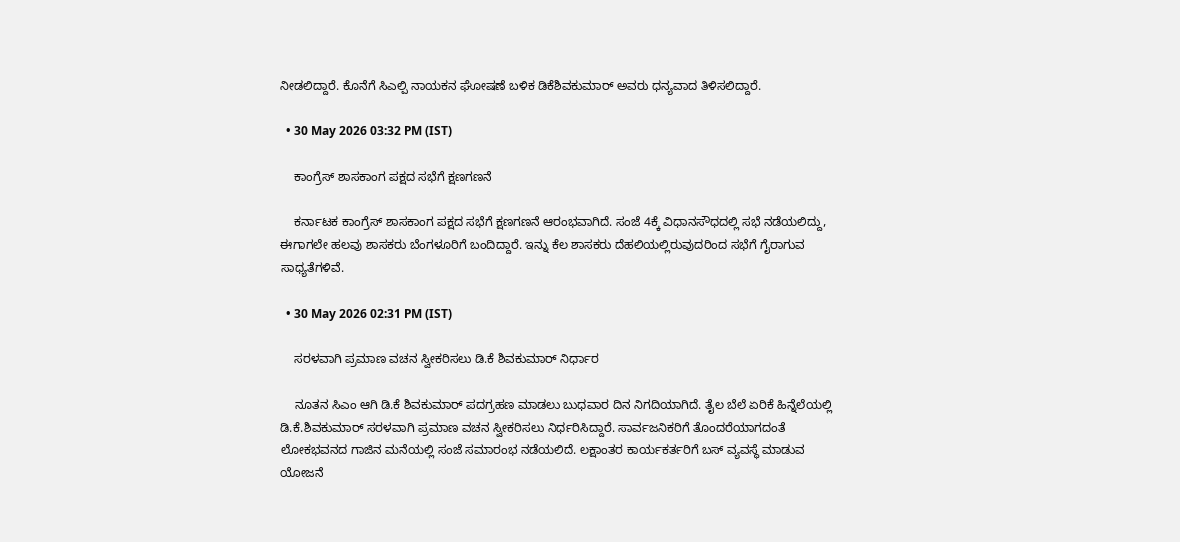ನೀಡಲಿದ್ದಾರೆ. ಕೊನೆಗೆ ಸಿಎಲ್ಪಿ ನಾಯಕನ ಘೋಷಣೆ ಬಳಿಕ ಡಿಕೆಶಿವಕುಮಾರ್ ಅವರು ಧನ್ಯವಾದ ತಿಳಿಸಲಿದ್ದಾರೆ.

  • 30 May 2026 03:32 PM (IST)

    ಕಾಂಗ್ರೆಸ್ ಶಾಸಕಾಂಗ ಪಕ್ಷದ ಸಭೆಗೆ ಕ್ಷಣಗಣನೆ

    ಕರ್ನಾಟಕ ಕಾಂಗ್ರೆಸ್ ಶಾಸಕಾಂಗ ಪಕ್ಷದ ಸಭೆಗೆ ಕ್ಷಣಗಣನೆ ಆರಂಭವಾಗಿದೆ. ಸಂಜೆ 4ಕ್ಕೆ ವಿಧಾನಸೌಧದಲ್ಲಿ ಸಭೆ ನಡೆಯಲಿದ್ದು, ಈಗಾಗಲೇ ಹಲವು ಶಾಸಕರು ಬೆಂಗಳೂರಿಗೆ ಬಂದಿದ್ದಾರೆ. ಇನ್ನು ಕೆಲ ಶಾಸಕರು ದೆಹಲಿಯಲ್ಲಿರುವುದರಿಂದ ಸಭೆಗೆ ಗೈರಾಗುವ ಸಾಧ್ಯತೆಗಳಿವೆ.

  • 30 May 2026 02:31 PM (IST)

    ಸರಳವಾಗಿ ಪ್ರಮಾಣ ವಚನ ಸ್ವೀಕರಿಸಲು ಡಿ.ಕೆ ಶಿವಕುಮಾರ್ ನಿರ್ಧಾರ

    ನೂತನ ಸಿಎಂ ಆಗಿ ಡಿ.ಕೆ ಶಿವಕುಮಾರ್ ಪದಗ್ರಹಣ ಮಾಡಲು ಬುಧವಾರ ದಿನ ನಿಗದಿಯಾಗಿದೆ. ತೈಲ ಬೆಲೆ ಏರಿಕೆ ಹಿನ್ನೆಲೆಯಲ್ಲಿ ಡಿ.ಕೆ.ಶಿವಕುಮಾರ್ ಸರಳವಾಗಿ ಪ್ರಮಾಣ ವಚನ ಸ್ವೀಕರಿಸಲು ನಿರ್ಧರಿಸಿದ್ದಾರೆ. ಸಾರ್ವಜನಿಕರಿಗೆ ತೊಂದರೆಯಾಗದಂತೆ ಲೋಕಭವನದ ಗಾಜಿನ ಮನೆಯಲ್ಲಿ ಸಂಜೆ ಸಮಾರಂಭ ನಡೆಯಲಿದೆ. ಲಕ್ಷಾಂತರ ಕಾರ್ಯಕರ್ತರಿಗೆ ಬಸ್ ವ್ಯವಸ್ಥೆ ಮಾಡುವ ಯೋಜನೆ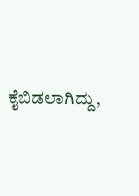ಕೈಬಿಡಲಾಗಿದ್ದು,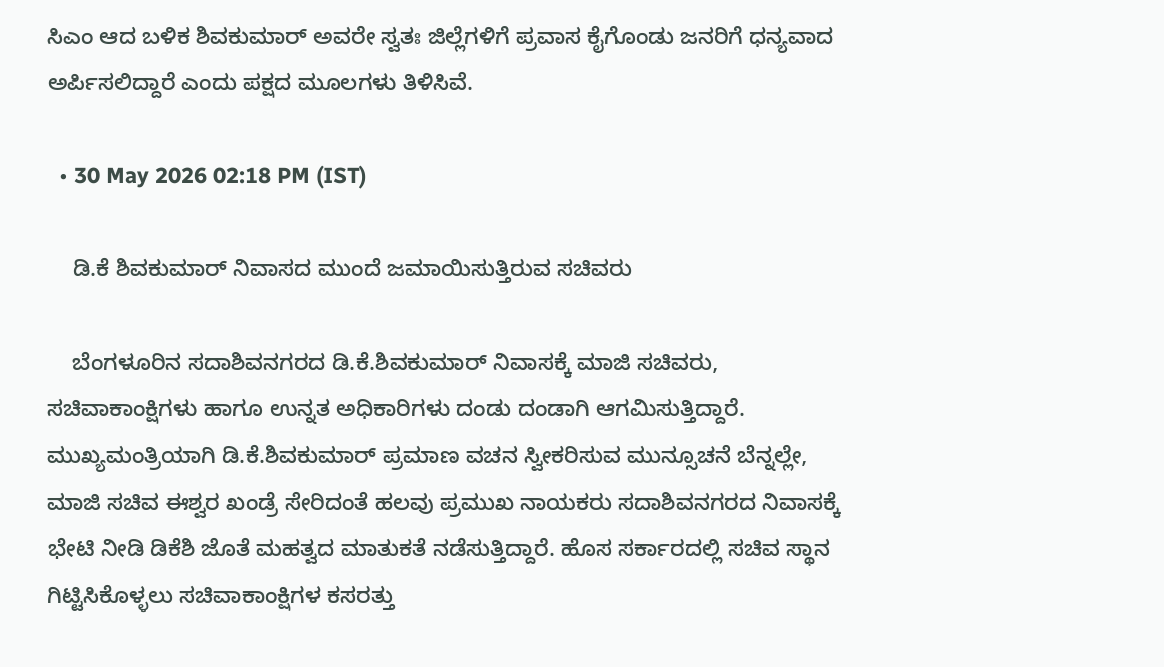ಸಿಎಂ ಆದ ಬಳಿಕ ಶಿವಕುಮಾರ್ ಅವರೇ ಸ್ವತಃ ಜಿಲ್ಲೆಗಳಿಗೆ ಪ್ರವಾಸ ಕೈಗೊಂಡು ಜನರಿಗೆ ಧನ್ಯವಾದ ಅರ್ಪಿಸಲಿದ್ದಾರೆ ಎಂದು ಪಕ್ಷದ ಮೂಲಗಳು ತಿಳಿಸಿವೆ.

  • 30 May 2026 02:18 PM (IST)

    ಡಿ.ಕೆ ಶಿವಕುಮಾರ್ ನಿವಾಸದ ಮುಂದೆ ಜಮಾಯಿಸುತ್ತಿರುವ ಸಚಿವರು

    ಬೆಂಗಳೂರಿನ ಸದಾಶಿವನಗರದ ಡಿ.ಕೆ.ಶಿವಕುಮಾರ್ ನಿವಾಸಕ್ಕೆ ಮಾಜಿ ಸಚಿವರು, ಸಚಿವಾಕಾಂಕ್ಷಿಗಳು ಹಾಗೂ ಉನ್ನತ ಅಧಿಕಾರಿಗಳು ದಂಡು ದಂಡಾಗಿ ಆಗಮಿಸುತ್ತಿದ್ದಾರೆ. ಮುಖ್ಯಮಂತ್ರಿಯಾಗಿ ಡಿ.ಕೆ.ಶಿವಕುಮಾರ್ ಪ್ರಮಾಣ ವಚನ ಸ್ವೀಕರಿಸುವ ಮುನ್ಸೂಚನೆ ಬೆನ್ನಲ್ಲೇ, ಮಾಜಿ ಸಚಿವ ಈಶ್ವರ ಖಂಡ್ರೆ ಸೇರಿದಂತೆ ಹಲವು ಪ್ರಮುಖ ನಾಯಕರು ಸದಾಶಿವನಗರದ ನಿವಾಸಕ್ಕೆ ಭೇಟಿ ನೀಡಿ ಡಿಕೆಶಿ ಜೊತೆ ಮಹತ್ವದ ಮಾತುಕತೆ ನಡೆಸುತ್ತಿದ್ದಾರೆ. ಹೊಸ ಸರ್ಕಾರದಲ್ಲಿ ಸಚಿವ ಸ್ಥಾನ ಗಿಟ್ಟಿಸಿಕೊಳ್ಳಲು ಸಚಿವಾಕಾಂಕ್ಷಿಗಳ ಕಸರತ್ತು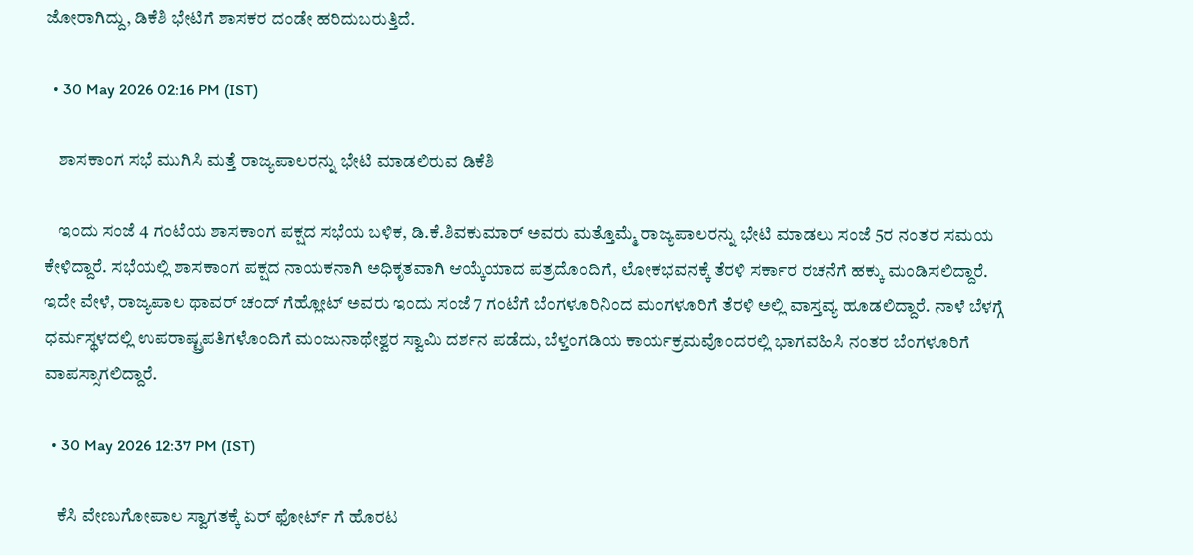ಜೋರಾಗಿದ್ದು, ಡಿಕೆಶಿ ಭೇಟಿಗೆ ಶಾಸಕರ ದಂಡೇ ಹರಿದುಬರುತ್ತಿದೆ.

  • 30 May 2026 02:16 PM (IST)

    ಶಾಸಕಾಂಗ ಸಭೆ ಮುಗಿಸಿ ಮತ್ತೆ ರಾಜ್ಯಪಾಲರನ್ನು ಭೇಟಿ ಮಾಡಲಿರುವ ಡಿಕೆಶಿ

    ಇಂದು ಸಂಜೆ 4 ಗಂಟೆಯ ಶಾಸಕಾಂಗ ಪಕ್ಷದ ಸಭೆಯ ಬಳಿಕ, ಡಿ.ಕೆ.ಶಿವಕುಮಾರ್ ಅವರು ಮತ್ತೊಮ್ಮೆ ರಾಜ್ಯಪಾಲರನ್ನು ಭೇಟಿ ಮಾಡಲು ಸಂಜೆ 5ರ ನಂತರ ಸಮಯ ಕೇಳಿದ್ದಾರೆ. ಸಭೆಯಲ್ಲಿ ಶಾಸಕಾಂಗ ಪಕ್ಷದ ನಾಯಕನಾಗಿ ಅಧಿಕೃತವಾಗಿ ಆಯ್ಕೆಯಾದ ಪತ್ರದೊಂದಿಗೆ, ಲೋಕಭವನಕ್ಕೆ ತೆರಳಿ ಸರ್ಕಾರ ರಚನೆಗೆ ಹಕ್ಕು ಮಂಡಿಸಲಿದ್ದಾರೆ. ಇದೇ ವೇಳೆ, ರಾಜ್ಯಪಾಲ ಥಾವರ್ ಚಂದ್ ಗೆಹ್ಲೋಟ್ ಅವರು ಇಂದು ಸಂಜೆ 7 ಗಂಟೆಗೆ ಬೆಂಗಳೂರಿನಿಂದ ಮಂಗಳೂರಿಗೆ ತೆರಳಿ ಅಲ್ಲಿ ವಾಸ್ತವ್ಯ ಹೂಡಲಿದ್ದಾರೆ. ನಾಳೆ ಬೆಳಗ್ಗೆ ಧರ್ಮಸ್ಥಳದಲ್ಲಿ ಉಪರಾಷ್ಟ್ರಪತಿಗಳೊಂದಿಗೆ ಮಂಜುನಾಥೇಶ್ವರ ಸ್ವಾಮಿ ದರ್ಶನ ಪಡೆದು, ಬೆಳ್ತಂಗಡಿಯ ಕಾರ್ಯಕ್ರಮವೊಂದರಲ್ಲಿ ಭಾಗವಹಿಸಿ ನಂತರ ಬೆಂಗಳೂರಿಗೆ ವಾಪಸ್ಸಾಗಲಿದ್ದಾರೆ.

  • 30 May 2026 12:37 PM (IST)

    ಕೆಸಿ ವೇಣುಗೋಪಾಲ ಸ್ವಾಗತಕ್ಕೆ ಏರ್ ಫೋರ್ಟ್ ಗೆ ಹೊರಟ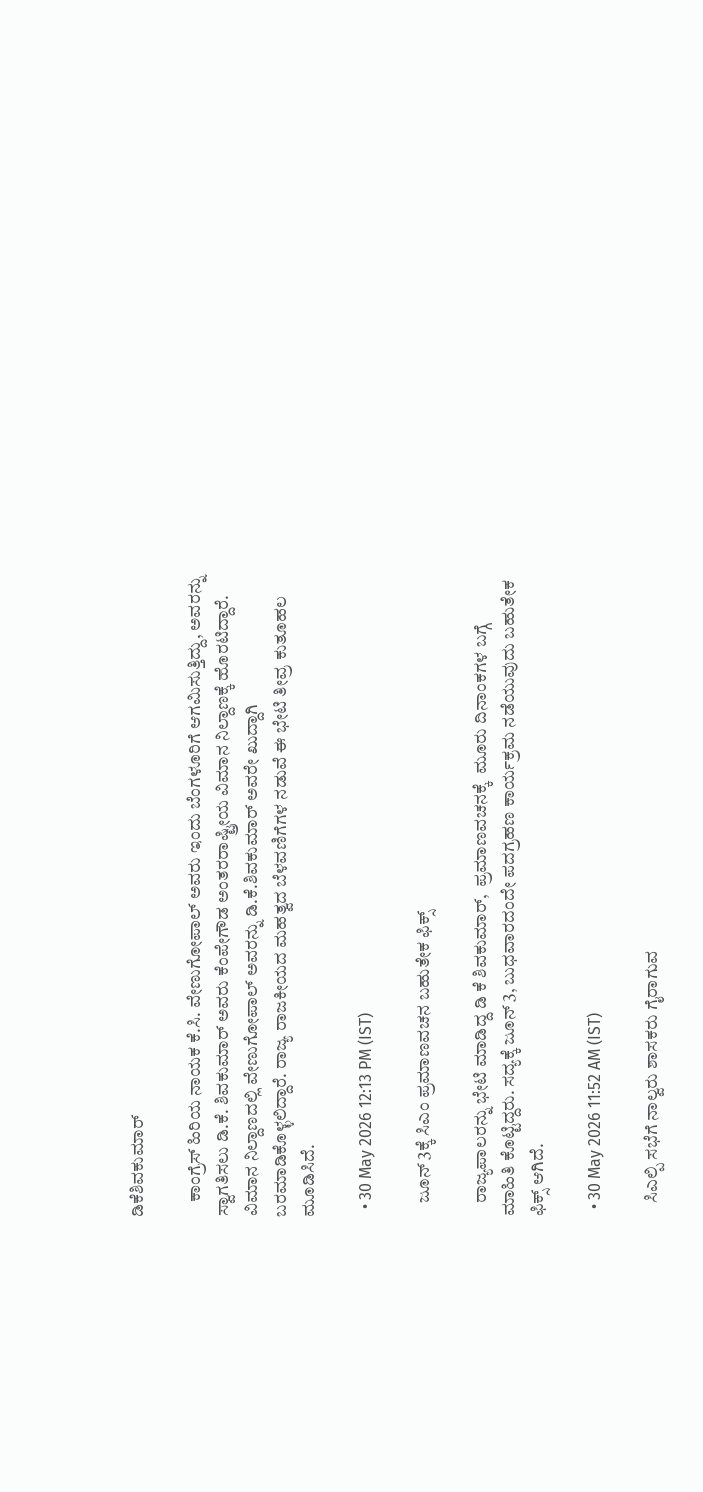ಡಿಕೆಶಿವಕುಮಾರ್

    ಕಾಂಗ್ರೆಸ್ ಹಿರಿಯ ನಾಯಕ ಕೆ.ಸಿ. ವೇಣುಗೋಪಾಲ್ ಅವರು ಇಂದು ಬೆಂಗಳೂರಿಗೆ ಆಗಮಿಸುತ್ತಿದ್ದು, ಅವರನ್ನು ಸ್ವಾಗತಿಸಲು ಡಿ.ಕೆ. ಶಿವಕುಮಾರ್ ಅವರು ಕೆಂಪೇಗೌಡ ಅಂತರರಾಷ್ಟ್ರೀಯ ವಿಮಾನ ನಿಲ್ದಾಣಕ್ಕೆ ಹೊರಟಿದ್ದಾರೆ. ವಿಮಾನ ನಿಲ್ದಾಣದಲ್ಲಿ ವೇಣುಗೋಪಾಲ್ ಅವರನ್ನು ಡಿ.ಕೆ.ಶಿವಕುಮಾರ್ ಅವರೇ ಖುದ್ದಾಗಿ ಬರಮಾಡಿಕೊಳ್ಳಲಿದ್ದಾರೆ. ರಾಜ್ಯ ರಾಜಕೀಯದ ಮಹತ್ವದ ಬೆಳವಣಿಗೆಗಳ ನಡುವೆ ಈ ಭೇಟಿ ತೀವ್ರ ಕುತೂಹಲ ಮೂಡಿಸಿದೆ.

  • 30 May 2026 12:13 PM (IST)

    ಜೂನ್ 3ಕ್ಕೆ ಸಿಎಂ ಪ್ರಮಾಣವಚನ ಬಹುತೇಕ ಫಿಕ್ಸ್

    ರಾಜ್ಯಪಾಲರನ್ನು ಭೇಟಿ ಮಾಡಿದ್ದ ಡಿ ಕೆ ಶಿವಕುಮಾರ್,  ಪ್ರಮಾಣವಚನಕ್ಕೆ  ಮೂರು ದಿನಾಂಕಗಳ ಬಗ್ಗೆ ಮಾಹಿತಿ ಕೊಟ್ಟಿದ್ದರು. ಸದ್ಯಕ್ಕೆ ಜೂನ್ 3, ಬುಧವಾರದಂದೇ ಪದಗ್ರಹಣ ಕಾರ್ಯಕ್ರಮ ನಡೆಯುವುದು ಬಹುತೇಕ ಫಿಕ್ಸ್ ಆಗಿದೆ.

  • 30 May 2026 11:52 AM (IST)

    ಸಿಎಲ್ಪಿ ಸಭೆಗೆ ನಾಲ್ವರು ಶಾಸಕರು ಗೈರಾಗುವ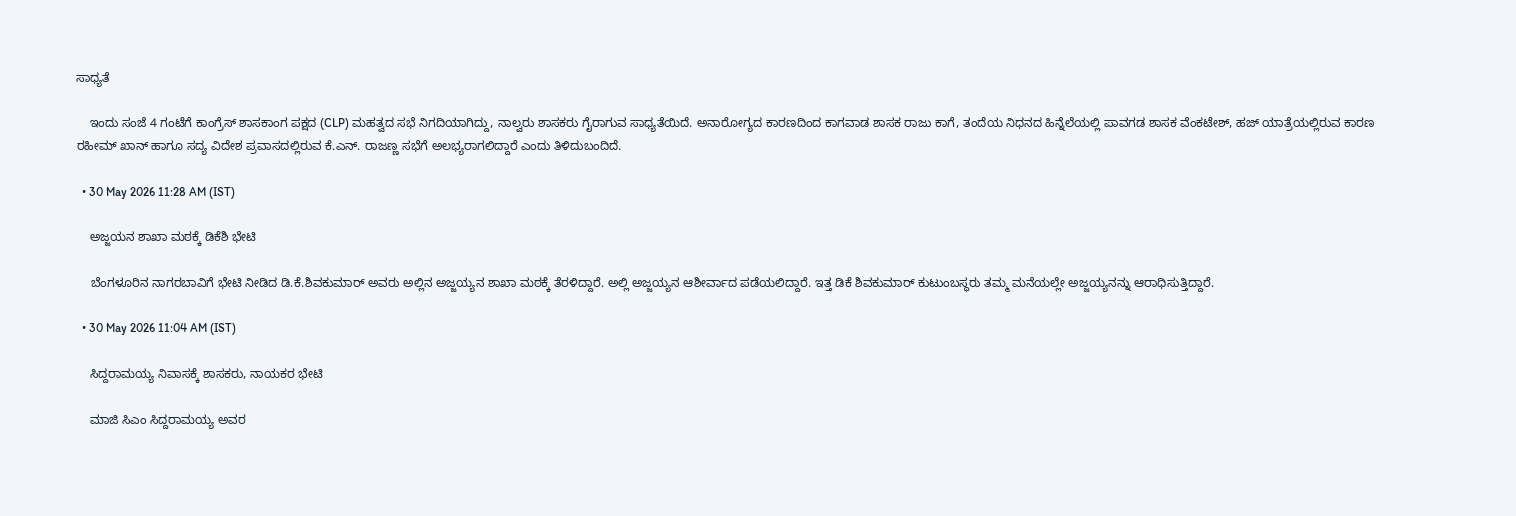ಸಾಧ್ಯತೆ

    ಇಂದು ಸಂಜೆ 4 ಗಂಟೆಗೆ ಕಾಂಗ್ರೆಸ್ ಶಾಸಕಾಂಗ ಪಕ್ಷದ (CLP) ಮಹತ್ವದ ಸಭೆ ನಿಗದಿಯಾಗಿದ್ದು, ನಾಲ್ವರು ಶಾಸಕರು ಗೈರಾಗುವ ಸಾಧ್ಯತೆಯಿದೆ. ಅನಾರೋಗ್ಯದ ಕಾರಣದಿಂದ ಕಾಗವಾಡ ಶಾಸಕ ರಾಜು ಕಾಗೆ, ತಂದೆಯ ನಿಧನದ ಹಿನ್ನೆಲೆಯಲ್ಲಿ ಪಾವಗಡ ಶಾಸಕ ವೆಂಕಟೇಶ್, ಹಜ್ ಯಾತ್ರೆಯಲ್ಲಿರುವ ಕಾರಣ ರಹೀಮ್ ಖಾನ್ ಹಾಗೂ ಸದ್ಯ ವಿದೇಶ ಪ್ರವಾಸದಲ್ಲಿರುವ ಕೆ.ಎನ್. ರಾಜಣ್ಣ ಸಭೆಗೆ ಅಲಭ್ಯರಾಗಲಿದ್ದಾರೆ ಎಂದು ತಿಳಿದುಬಂದಿದೆ.

  • 30 May 2026 11:28 AM (IST)

    ಅಜ್ಜಯನ ಶಾಖಾ ಮಠಕ್ಕೆ ಡಿಕೆಶಿ ಭೇಟಿ

    ಬೆಂಗಳೂರಿನ ನಾಗರಬಾವಿಗೆ ಭೇಟಿ ನೀಡಿದ ಡಿ.ಕೆ.ಶಿವಕುಮಾರ್ ಅವರು ಅಲ್ಲಿನ ಅಜ್ಜಯ್ಯನ ಶಾಖಾ ಮಠಕ್ಕೆ ತೆರಳಿದ್ದಾರೆ. ಅಲ್ಲಿ ಅಜ್ಜಯ್ಯನ ಆಶೀರ್ವಾದ ಪಡೆಯಲಿದ್ದಾರೆ. ಇತ್ತ ಡಿಕೆ ಶಿವಕುಮಾರ್ ಕುಟುಂಬಸ್ಥರು ತಮ್ಮ ಮನೆಯಲ್ಲೇ ಅಜ್ಜಯ್ಯನನ್ನು ಆರಾಧಿಸುತ್ತಿದ್ದಾರೆ.

  • 30 May 2026 11:04 AM (IST)

    ಸಿದ್ದರಾಮಯ್ಯ ನಿವಾಸಕ್ಕೆ ಶಾಸಕರು, ನಾಯಕರ ಭೇಟಿ

    ಮಾಜಿ ಸಿಎಂ ಸಿದ್ದರಾಮಯ್ಯ ಅವರ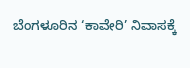ಬೆಂಗಳೂರಿನ ‘ಕಾವೇರಿ’ ನಿವಾಸಕ್ಕೆ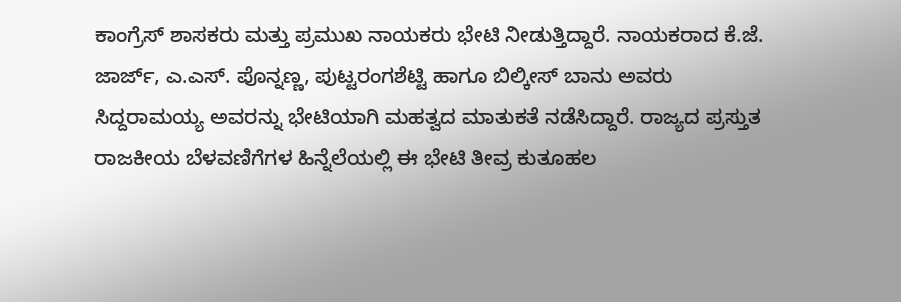ಕಾಂಗ್ರೆಸ್ ಶಾಸಕರು ಮತ್ತು ಪ್ರಮುಖ ನಾಯಕರು ಭೇಟಿ ನೀಡುತ್ತಿದ್ದಾರೆ. ನಾಯಕರಾದ ಕೆ.ಜೆ. ಜಾರ್ಜ್, ಎ.ಎಸ್. ಪೊನ್ನಣ್ಣ, ಪುಟ್ಟರಂಗಶೆಟ್ಟಿ ಹಾಗೂ ಬಿಲ್ಕೀಸ್ ಬಾನು ಅವರು ಸಿದ್ದರಾಮಯ್ಯ ಅವರನ್ನು ಭೇಟಿಯಾಗಿ ಮಹತ್ವದ ಮಾತುಕತೆ ನಡೆಸಿದ್ದಾರೆ. ರಾಜ್ಯದ ಪ್ರಸ್ತುತ ರಾಜಕೀಯ ಬೆಳವಣಿಗೆಗಳ ಹಿನ್ನೆಲೆಯಲ್ಲಿ ಈ ಭೇಟಿ ತೀವ್ರ ಕುತೂಹಲ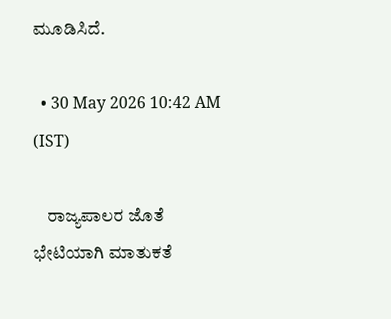ಮೂಡಿಸಿದೆ.

  • 30 May 2026 10:42 AM (IST)

    ರಾಜ್ಯಪಾಲರ ಜೊತೆ ಭೇಟಿಯಾಗಿ ಮಾತುಕತೆ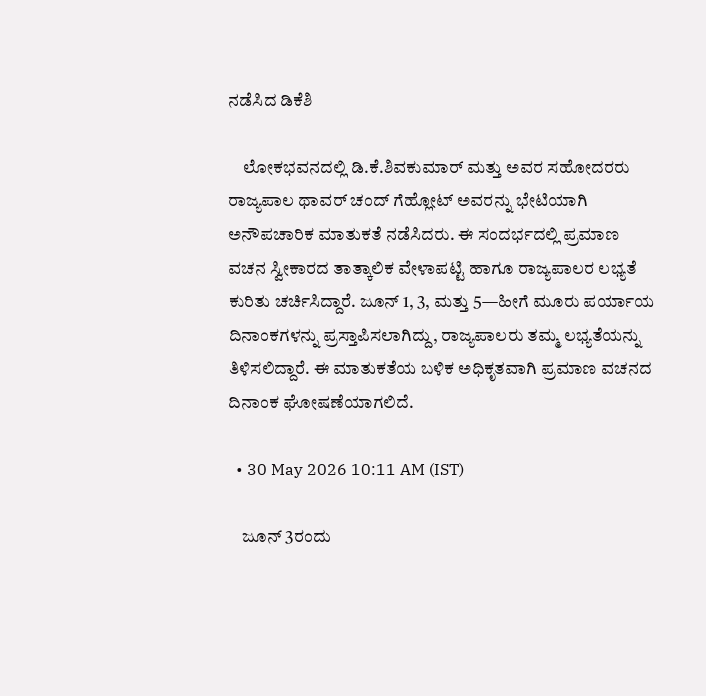ನಡೆಸಿದ ಡಿಕೆಶಿ

    ಲೋಕಭವನದಲ್ಲಿ ಡಿ.ಕೆ.ಶಿವಕುಮಾರ್ ಮತ್ತು ಅವರ ಸಹೋದರರು ರಾಜ್ಯಪಾಲ ಥಾವರ್ ಚಂದ್ ಗೆಹ್ಲೋಟ್ ಅವರನ್ನು ಭೇಟಿಯಾಗಿ ಅನೌಪಚಾರಿಕ ಮಾತುಕತೆ ನಡೆಸಿದರು. ಈ ಸಂದರ್ಭದಲ್ಲಿ ಪ್ರಮಾಣ ವಚನ ಸ್ವೀಕಾರದ ತಾತ್ಕಾಲಿಕ ವೇಳಾಪಟ್ಟಿ ಹಾಗೂ ರಾಜ್ಯಪಾಲರ ಲಭ್ಯತೆ ಕುರಿತು ಚರ್ಚಿಸಿದ್ದಾರೆ. ಜೂನ್ 1, 3, ಮತ್ತು 5—ಹೀಗೆ ಮೂರು ಪರ್ಯಾಯ ದಿನಾಂಕಗಳನ್ನು ಪ್ರಸ್ತಾಪಿಸಲಾಗಿದ್ದು, ರಾಜ್ಯಪಾಲರು ತಮ್ಮ ಲಭ್ಯತೆಯನ್ನು ತಿಳಿಸಲಿದ್ದಾರೆ. ಈ ಮಾತುಕತೆಯ ಬಳಿಕ ಅಧಿಕೃತವಾಗಿ ಪ್ರಮಾಣ ವಚನದ ದಿನಾಂಕ ಘೋಷಣೆಯಾಗಲಿದೆ.

  • 30 May 2026 10:11 AM (IST)

    ಜೂನ್ 3ರಂದು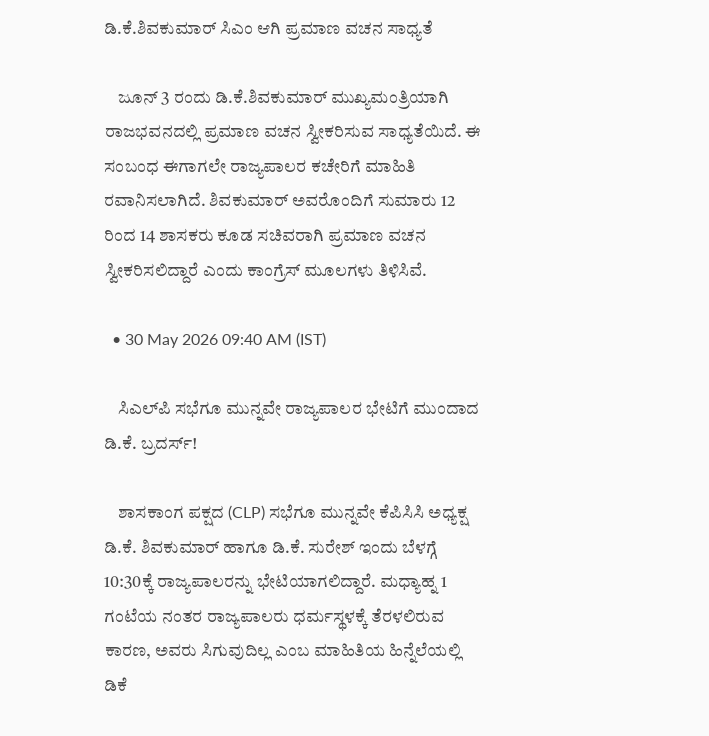ಡಿ.ಕೆ.ಶಿವಕುಮಾರ್ ಸಿಎಂ ಆಗಿ ಪ್ರಮಾಣ ವಚನ ಸಾಧ್ಯತೆ

    ಜೂನ್ 3 ರಂದು ಡಿ.ಕೆ.ಶಿವಕುಮಾರ್ ಮುಖ್ಯಮಂತ್ರಿಯಾಗಿ ರಾಜಭವನದಲ್ಲಿ ಪ್ರಮಾಣ ವಚನ ಸ್ವೀಕರಿಸುವ ಸಾಧ್ಯತೆಯಿದೆ. ಈ ಸಂಬಂಧ ಈಗಾಗಲೇ ರಾಜ್ಯಪಾಲರ ಕಚೇರಿಗೆ ಮಾಹಿತಿ ರವಾನಿಸಲಾಗಿದೆ. ಶಿವಕುಮಾರ್ ಅವರೊಂದಿಗೆ ಸುಮಾರು 12 ರಿಂದ 14 ಶಾಸಕರು ಕೂಡ ಸಚಿವರಾಗಿ ಪ್ರಮಾಣ ವಚನ ಸ್ವೀಕರಿಸಲಿದ್ದಾರೆ ಎಂದು ಕಾಂಗ್ರೆಸ್ ಮೂಲಗಳು ತಿಳಿಸಿವೆ.

  • 30 May 2026 09:40 AM (IST)

    ಸಿಎಲ್‌ಪಿ ಸಭೆಗೂ ಮುನ್ನವೇ ರಾಜ್ಯಪಾಲರ ಭೇಟಿಗೆ ಮುಂದಾದ ಡಿ.ಕೆ. ಬ್ರದರ್ಸ್!

    ಶಾಸಕಾಂಗ ಪಕ್ಷದ (CLP) ಸಭೆಗೂ ಮುನ್ನವೇ ಕೆಪಿಸಿಸಿ ಅಧ್ಯಕ್ಷ ಡಿ.ಕೆ. ಶಿವಕುಮಾರ್ ಹಾಗೂ ಡಿ.ಕೆ. ಸುರೇಶ್ ಇಂದು ಬೆಳಗ್ಗೆ 10:30ಕ್ಕೆ ರಾಜ್ಯಪಾಲರನ್ನು ಭೇಟಿಯಾಗಲಿದ್ದಾರೆ. ಮಧ್ಯಾಹ್ನ 1 ಗಂಟೆಯ ನಂತರ ರಾಜ್ಯಪಾಲರು ಧರ್ಮಸ್ಥಳಕ್ಕೆ ತೆರಳಲಿರುವ ಕಾರಣ, ಅವರು ಸಿಗುವುದಿಲ್ಲ ಎಂಬ ಮಾಹಿತಿಯ ಹಿನ್ನೆಲೆಯಲ್ಲಿ ಡಿಕೆ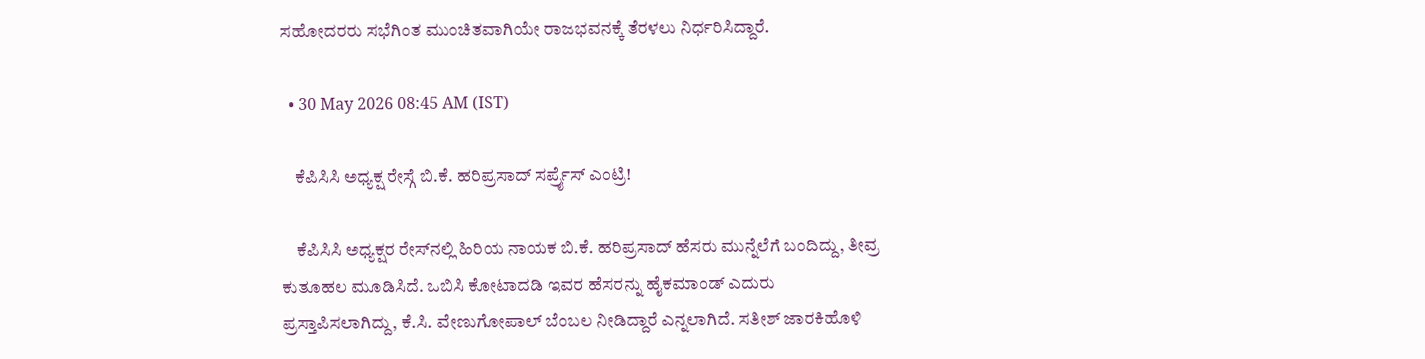ಸಹೋದರರು ಸಭೆಗಿಂತ ಮುಂಚಿತವಾಗಿಯೇ ರಾಜಭವನಕ್ಕೆ ತೆರಳಲು ನಿರ್ಧರಿಸಿದ್ದಾರೆ.

  • 30 May 2026 08:45 AM (IST)

    ಕೆಪಿಸಿಸಿ ಅಧ್ಯಕ್ಷ ರೇಸ್ಗೆ ಬಿ.ಕೆ. ಹರಿಪ್ರಸಾದ್ ಸರ್ಪ್ರೈಸ್ ಎಂಟ್ರಿ!

    ಕೆಪಿಸಿಸಿ ಅಧ್ಯಕ್ಷರ ರೇಸ್‌ನಲ್ಲಿ ಹಿರಿಯ ನಾಯಕ ಬಿ.ಕೆ. ಹರಿಪ್ರಸಾದ್ ಹೆಸರು ಮುನ್ನೆಲೆಗೆ ಬಂದಿದ್ದು, ತೀವ್ರ ಕುತೂಹಲ ಮೂಡಿಸಿದೆ. ಒಬಿಸಿ ಕೋಟಾದಡಿ ಇವರ ಹೆಸರನ್ನು ಹೈಕಮಾಂಡ್ ಎದುರು ಪ್ರಸ್ತಾಪಿಸಲಾಗಿದ್ದು, ಕೆ.ಸಿ. ವೇಣುಗೋಪಾಲ್ ಬೆಂಬಲ ನೀಡಿದ್ದಾರೆ ಎನ್ನಲಾಗಿದೆ. ಸತೀಶ್ ಜಾರಕಿಹೊಳಿ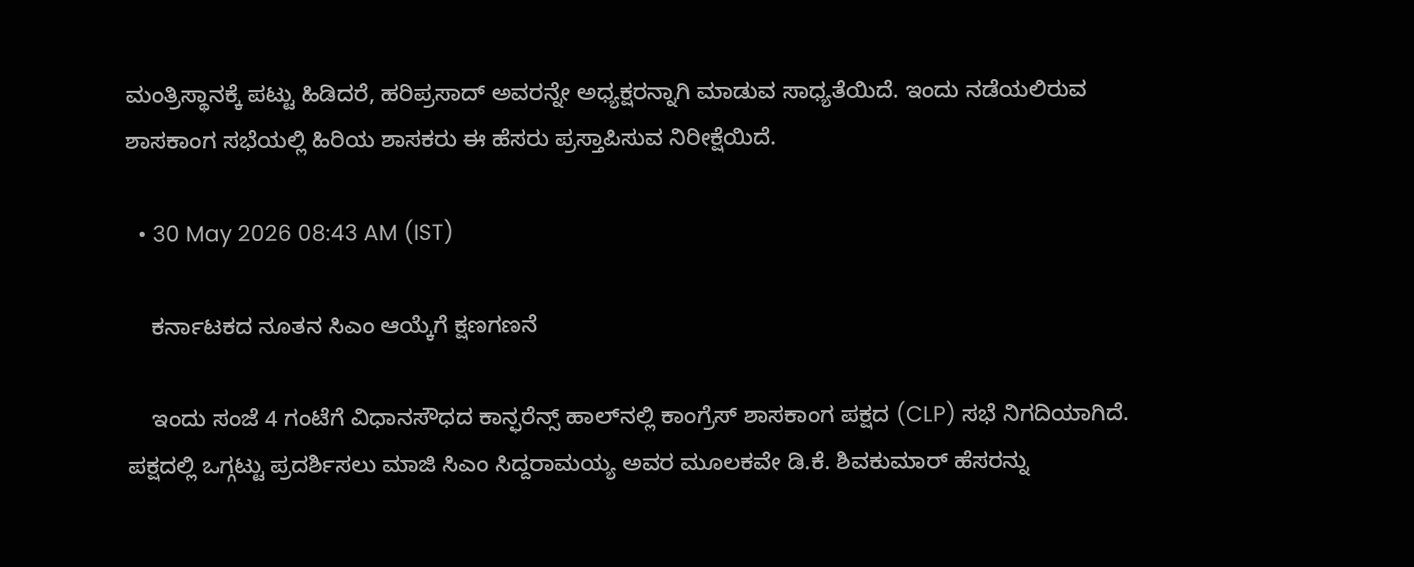ಮಂತ್ರಿಸ್ಥಾನಕ್ಕೆ ಪಟ್ಟು ಹಿಡಿದರೆ, ಹರಿಪ್ರಸಾದ್ ಅವರನ್ನೇ ಅಧ್ಯಕ್ಷರನ್ನಾಗಿ ಮಾಡುವ ಸಾಧ್ಯತೆಯಿದೆ. ಇಂದು ನಡೆಯಲಿರುವ ಶಾಸಕಾಂಗ ಸಭೆಯಲ್ಲಿ ಹಿರಿಯ ಶಾಸಕರು ಈ ಹೆಸರು ಪ್ರಸ್ತಾಪಿಸುವ ನಿರೀಕ್ಷೆಯಿದೆ.

  • 30 May 2026 08:43 AM (IST)

    ಕರ್ನಾಟಕದ ನೂತನ ಸಿಎಂ ಆಯ್ಕೆಗೆ ಕ್ಷಣಗಣನೆ

    ಇಂದು ಸಂಜೆ 4 ಗಂಟೆಗೆ ವಿಧಾನಸೌಧದ ಕಾನ್ಫರೆನ್ಸ್ ಹಾಲ್‌ನಲ್ಲಿ ಕಾಂಗ್ರೆಸ್ ಶಾಸಕಾಂಗ ಪಕ್ಷದ (CLP) ಸಭೆ ನಿಗದಿಯಾಗಿದೆ. ಪಕ್ಷದಲ್ಲಿ ಒಗ್ಗಟ್ಟು ಪ್ರದರ್ಶಿಸಲು ಮಾಜಿ ಸಿಎಂ ಸಿದ್ದರಾಮಯ್ಯ ಅವರ ಮೂಲಕವೇ ಡಿ.ಕೆ. ಶಿವಕುಮಾರ್ ಹೆಸರನ್ನು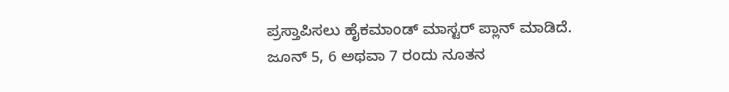ಪ್ರಸ್ತಾಪಿಸಲು ಹೈಕಮಾಂಡ್ ಮಾಸ್ಟರ್ ಪ್ಲಾನ್ ಮಾಡಿದೆ. ಜೂನ್ 5, 6 ಅಥವಾ 7 ರಂದು ನೂತನ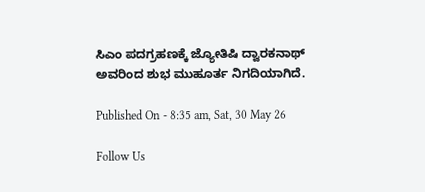ಸಿಎಂ ಪದಗ್ರಹಣಕ್ಕೆ ಜ್ಯೋತಿಷಿ ದ್ವಾರಕನಾಥ್ ಅವರಿಂದ ಶುಭ ಮುಹೂರ್ತ ನಿಗದಿಯಾಗಿದೆ.

Published On - 8:35 am, Sat, 30 May 26

Follow Us